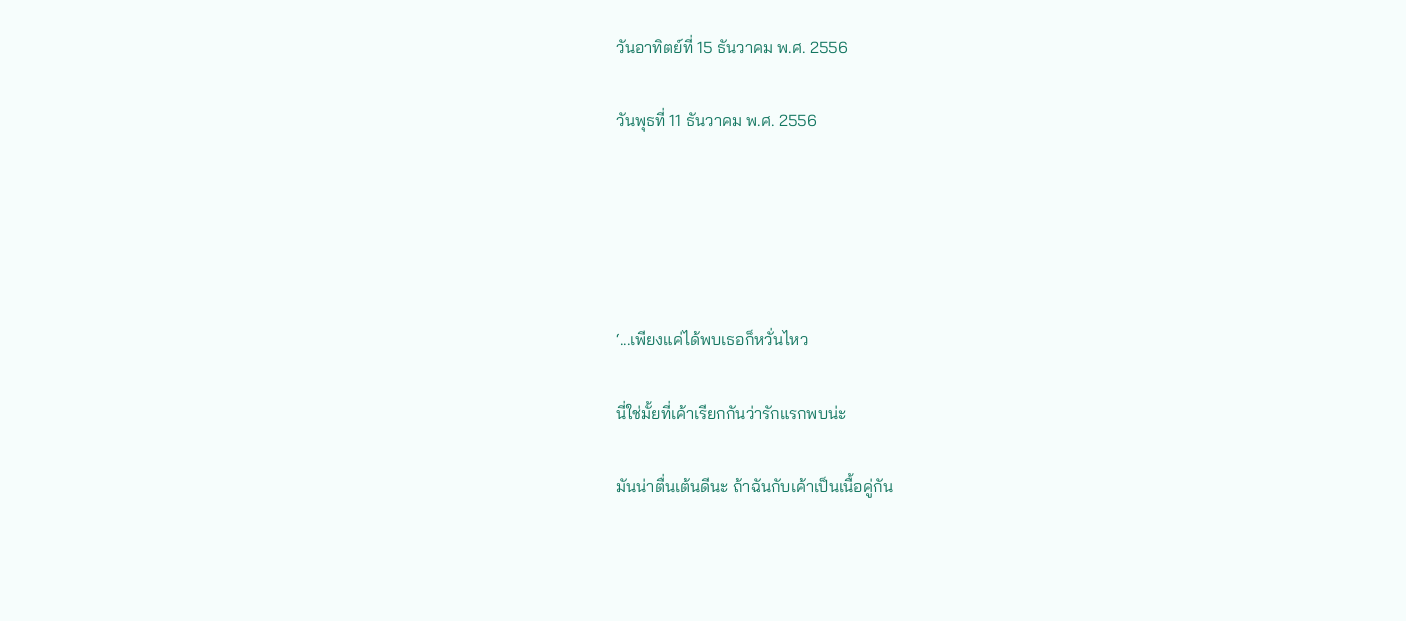วันอาทิตย์ที่ 15 ธันวาคม พ.ศ. 2556

วันพุธที่ 11 ธันวาคม พ.ศ. 2556





‘...เพียงแค่ได้พบเธอก็หวั่นไหว

นี่ใช่มั้ยที่เค้าเรียกกันว่ารักแรกพบน่ะ

มันน่าตื่นเต้นดีนะ ถ้าฉันกับเค้าเป็นเนื้อคู่กัน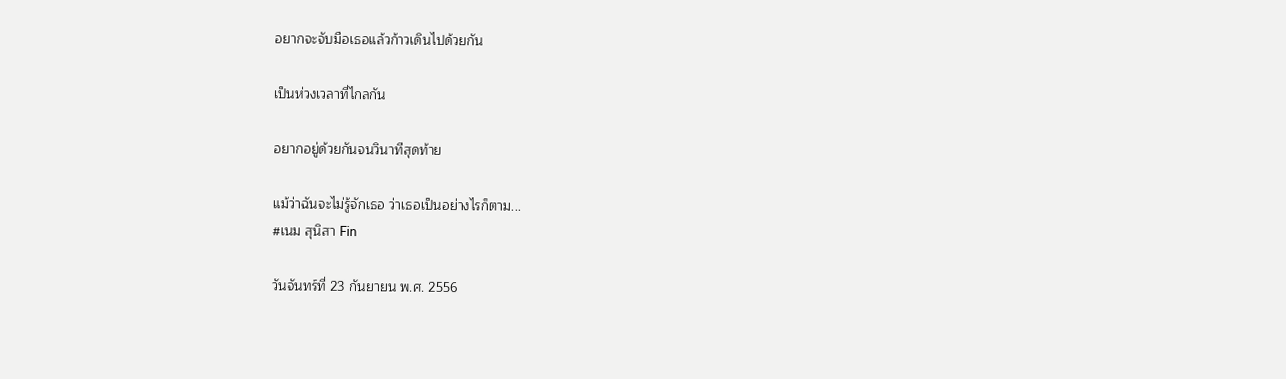อยากจะจับมือเธอแล้วก้าวเดินไปด้วยกัน

เป็นห่วงเวลาที่ไกลกัน

อยากอยู่ด้วยกันจนวินาทีสุดท้าย

แม้ว่าฉันจะไม่รู้จักเธอ ว่าเธอเป็นอย่างไรก็ตาม...
#เนม สุนิสา Fin

วันจันทร์ที่ 23 กันยายน พ.ศ. 2556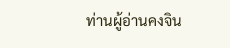ท่านผู้อ่านคงจิน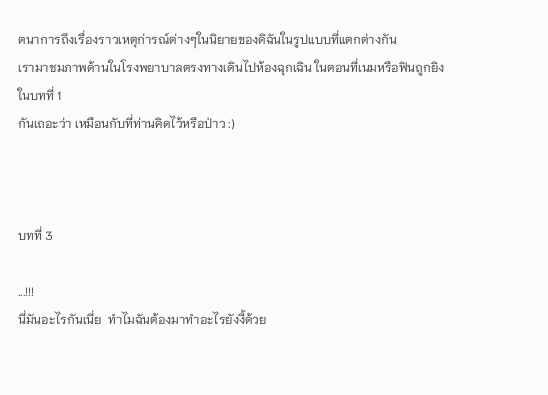ตนาการถึงเรื่องราวเหตุก่ารณ์ต่างๆในนิยายของดิฉันในรูปแบบที่แตกต่างกัน
เรามาชมภาพด้านในโรงพยาบาลตรงทางเดินไปห้องฉุกเฉิน ในตอนที่เนมหรือฟินถูกยิง ในบทที่ 1
กันเถอะว่า เหมือนกับที่ท่านคิดไว้หรือป่าว :)



บทที่ 3

...!!!
นี่มันอะไรกันเนี่ย  ทำไมฉันต้องมาทำอะไรยังงี้ด้วย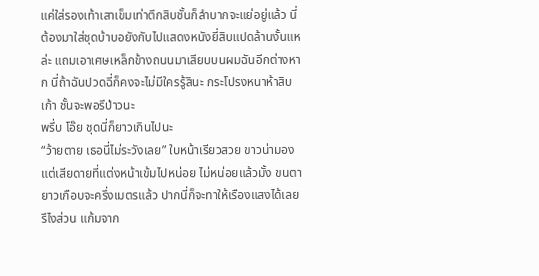แค่ใส่รองเท้าเสาเข็มเท่าตึกสิบชั้นก็ลำบากจะแย่อยู่แล้ว นี่ต้องมาใส่ชุดบ้าบอยังกับไปแสดงหนังยี่สิบแปดล้านงั้นแหล่ะ แถมเอาเศษเหล็กข้างถนนมาเสียบบนผมฉันอีกต่างหาก นี่ถ้าฉันปวดฉี่ก็คงจะไม่มีใครรู้สินะ กระโปรงหนาห้าสิบเก้า ชั้นจะพอรึป่าวนะ
พรึ่บ โอ๊ย ชุดนี่ก็ยาวเกินไปนะ
“ว้ายตาย เธอนี่ไม่ระวังเลย” ใบหน้าเรียวสวย ขาวน่ามองแต่เสียดายที่แต่งหน้าเข้มไปหน่อย ไม่หน่อยแล้วมั้ง ขนตายาวเกือบจะครึ่งเมตรแล้ว ปากนี่ก็จะทาให้เรืองแสงได้เลยรึไงส่วน แก้มจาก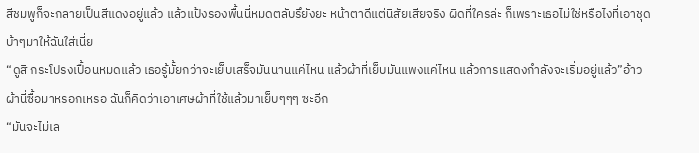สีชมพูก็จะกลายเป็นสีแดงอยู่แล้ว แล้วแป้งรองพื้นนี่หมดตลับรึยังยะ หน้าตาดีแต่นิสัยเสียจริง ผิดที่ใครล่ะ ก็เพราะเธอไม่ใช่หรือไงที่เอาชุดบ้าๆมาให้ฉันใส่เนี่ย
“ดูสิ กระโปรงเปื้อนหมดแล้ว เธอรู้มั้ยกว่าจะเย็บเสร็จมันนานแค่ไหน แล้วผ้าที่เย็บมันแพงแค่ไหน แล้วการแสดงกำลังจะเริ่มอยู่แล้ว”อ้าว ผ้านี่ซื้อมาหรอกเหรอ ฉันก็คิดว่าเอาเศษผ้าที่ใช้แล้วมาเย็บๆๆๆ ซะอีก
“มันจะไม่เล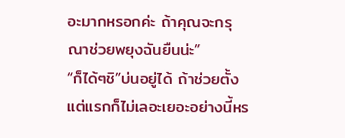อะมากหรอกค่ะ ถ้าคุณจะกรุณาช่วยพยุงฉันยืนน่ะ”
“ก็ได้ๆชิ”บ่นอยู่ได้ ถ้าช่วยตั้งแต่แรกก็ไม่เลอะเยอะอย่างนี้หร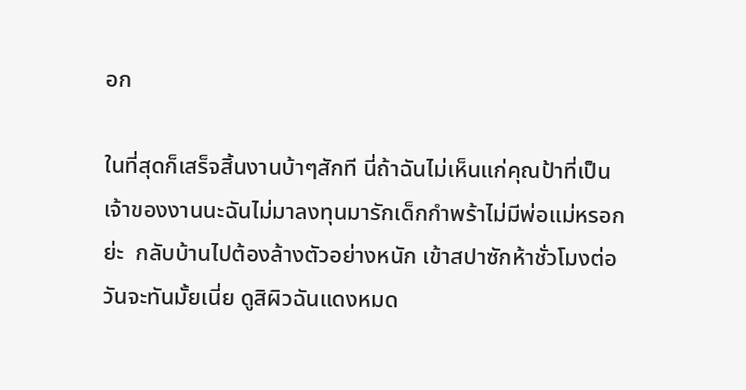อก

ในที่สุดก็เสร็จสิ้นงานบ้าๆสักที นี่ถ้าฉันไม่เห็นแก่คุณป้าที่เป็นเจ้าของงานนะฉันไม่มาลงทุนมารักเด็กกำพร้าไม่มีพ่อแม่หรอกย่ะ  กลับบ้านไปต้องล้างตัวอย่างหนัก เข้าสปาซักห้าชั่วโมงต่อวันจะทันมั้ยเนี่ย ดูสิผิวฉันแดงหมด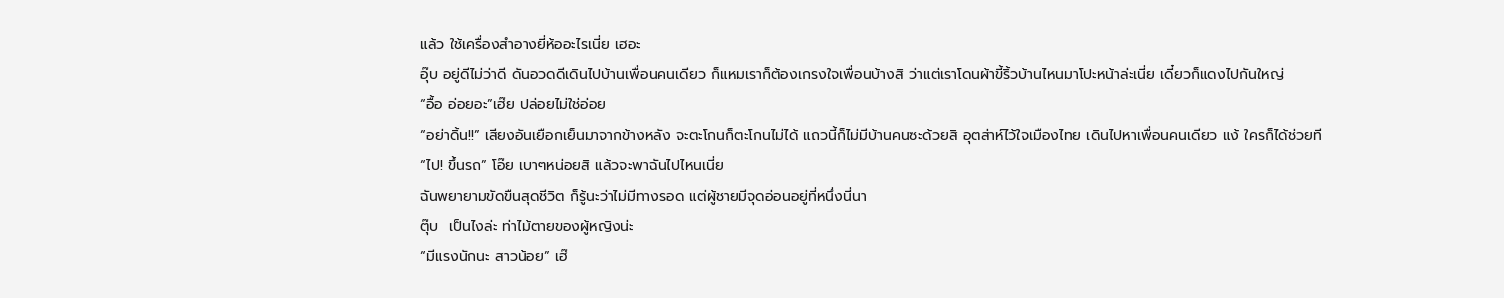แล้ว ใช้เครื่องสำอางยี่ห้ออะไรเนี่ย เฮอะ
อุ๊บ อยู่ดีไม่ว่าดี ดันอวดดีเดินไปบ้านเพื่อนคนเดียว ก็แหมเราก็ต้องเกรงใจเพื่อนบ้างสิ ว่าแต่เราโดนผ้าขี้ริ้วบ้านไหนมาโปะหน้าล่ะเนี่ย เดี๋ยวก็แดงไปกันใหญ่
“อื้อ อ่อยอะ”เฮ๊ย ปล่อยไม่ใช่อ่อย
“อย่าดิ้น!!” เสียงอันเยือกเย็นมาจากข้างหลัง จะตะโกนก็ตะโกนไม่ได้ แถวนี้ก็ไม่มีบ้านคนซะด้วยสิ อุตส่าห์ไว้ใจเมืองไทย เดินไปหาเพื่อนคนเดียว แง้ ใครก็ได้ช่วยที
“ไป! ขึ้นรถ” โอ๊ย เบาๆหน่อยสิ แล้วจะพาฉันไปไหนเนี่ย
ฉันพยายามขัดขืนสุดชีวิต ก็รู้นะว่าไม่มีทางรอด แต่ผู้ชายมีจุดอ่อนอยู่ที่หนึ่งนี่นา
ตุ๊บ  เป็นไงล่ะ ท่าไม้ตายของผู้หญิงน่ะ
“มีแรงนักนะ สาวน้อย” เฮ๊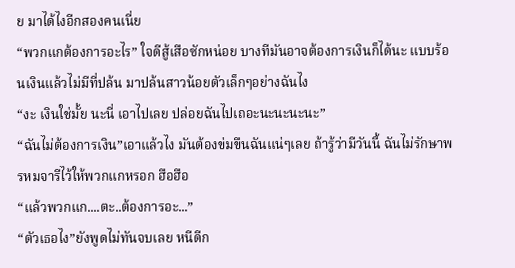ย มาได้ไงอีกสองคนเนี่ย
“พวกแกต้องการอะไร” ใจดีสู้เสือซักหน่อย บางทีมันอาจต้องการเงินก็ได้นะ แบบร้อนเงินแล้วไม่มีที่ปล้น มาปล้นสาวน้อยตัวเล็กๆอย่างฉันไง
“งะ เงินใช่มั้ย นะนี่ เอาไปเลย ปล่อยฉันไปเถอะนะนะนะนะ”
“ฉันไม่ต้องการเงิน”เอาแล้วไง มันต้องข่มขืนฉันแน่ๆเลย ถ้ารู้ว่ามีวันนี้ ฉันไม่รักษาพรหมจารีไว้ให้พวกแกหรอก ฮือฮือ
“แล้วพวกแก....ตะ..ต้องการอะ...”
“ตัวเธอไง”ยังพูดไม่ทันจบเลย หนีดีก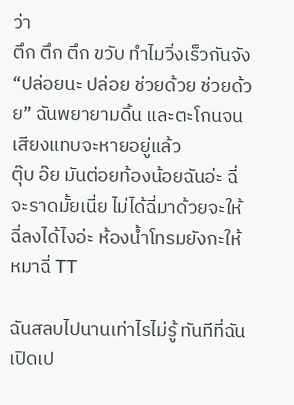ว่า
ตึก ตึก ตึก ขวับ ทำไมวิ่งเร็วกันจัง
“ปล่อยนะ ปล่อย ช่วยด้วย ช่วยด้วย” ฉันพยายามดิ้น และตะโกนจนเสียงแทบจะหายอยู่แล้ว
ตุ๊บ อ๊ย มันต่อยท้องน้อยฉันอ่ะ ฉี่จะราดมั้ยเนี่ย ไม่ได้ฉี่มาด้วยจะให้ฉี่ลงได้ไงอ่ะ ห้องน้ำโทรมยังกะให้หมาฉี่ TT

ฉันสลบไปนานเท่าไรไม่รู้ ทันทีที่ฉันเปิดเป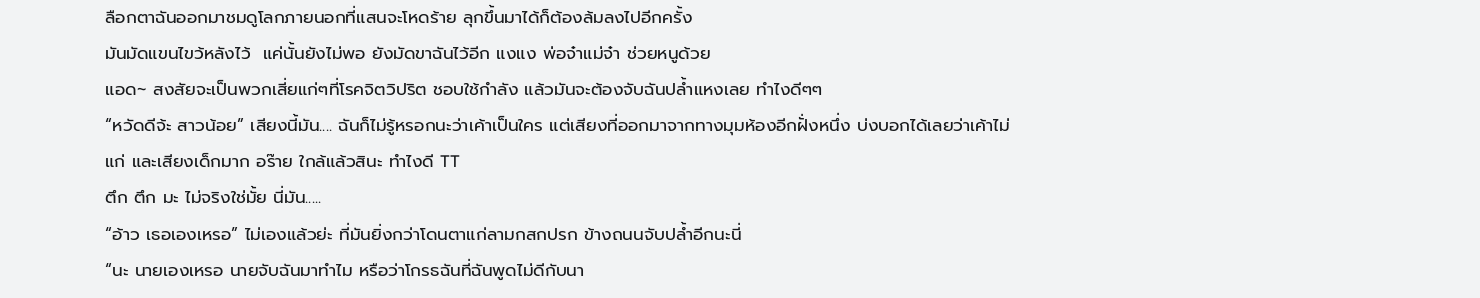ลือกตาฉันออกมาชมดูโลกภายนอกที่แสนจะโหดร้าย ลุกขึ้นมาได้ก็ต้องล้มลงไปอีกครั้ง
มันมัดแขนไขว้หลังไว้  แค่นั้นยังไม่พอ ยังมัดขาฉันไว้อีก แงแง พ่อจ๋าแม่จ๋า ช่วยหนูด้วย
แอด~ สงสัยจะเป็นพวกเสี่ยแก่ๆที่โรคจิตวิปริต ชอบใช้กำลัง แล้วมันจะต้องจับฉันปล้ำแหงเลย ทำไงดีๆๆ
“หวัดดีจ้ะ สาวน้อย” เสียงนี้มัน.... ฉันก็ไม่รู้หรอกนะว่าเค้าเป็นใคร แต่เสียงที่ออกมาจากทางมุมห้องอีกฝั่งหนึ่ง บ่งบอกได้เลยว่าเค้าไม่แก่ และเสียงเด็กมาก อร๊าย ใกล้แล้วสินะ ทำไงดี TT
ตึก ตึก มะ ไม่จริงใช่มั้ย นี่มัน.....
“อ้าว เธอเองเหรอ” ไม่เองแล้วย่ะ ที่มันยิ่งกว่าโดนตาแก่ลามกสกปรก ข้างถนนจับปล้ำอีกนะนี่
“นะ นายเองเหรอ นายจับฉันมาทำไม หรือว่าโกรธฉันที่ฉันพูดไม่ดีกับนา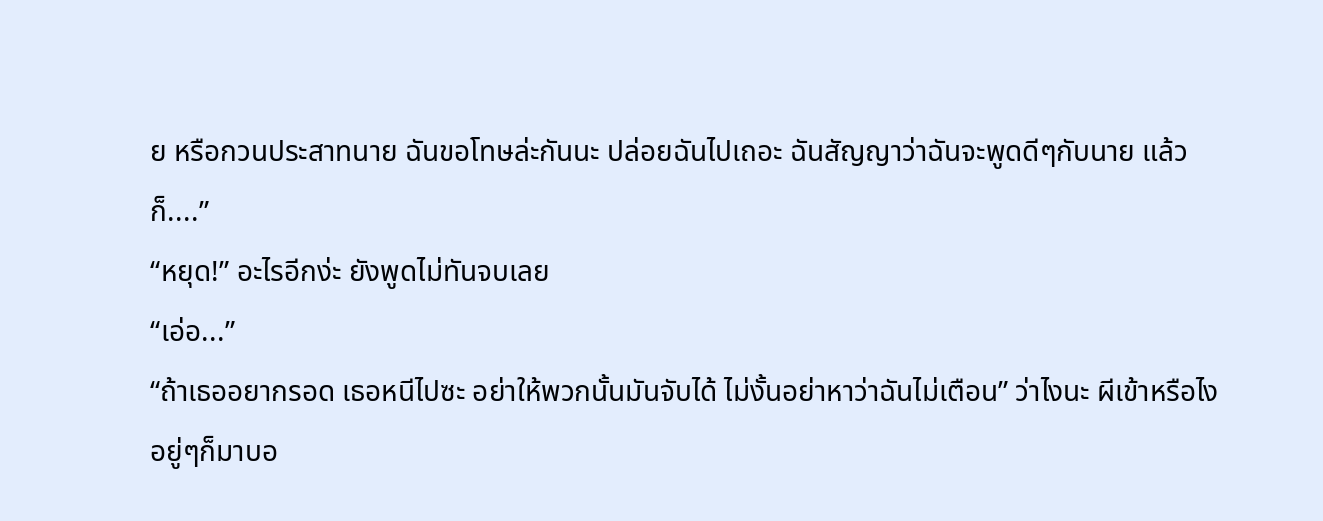ย หรือกวนประสาทนาย ฉันขอโทษล่ะกันนะ ปล่อยฉันไปเถอะ ฉันสัญญาว่าฉันจะพูดดีๆกับนาย แล้วก็....”
“หยุด!” อะไรอีกง่ะ ยังพูดไม่ทันจบเลย
“เอ่อ...”
“ถ้าเธออยากรอด เธอหนีไปซะ อย่าให้พวกนั้นมันจับได้ ไม่งั้นอย่าหาว่าฉันไม่เตือน” ว่าไงนะ ผีเข้าหรือไง อยู่ๆก็มาบอ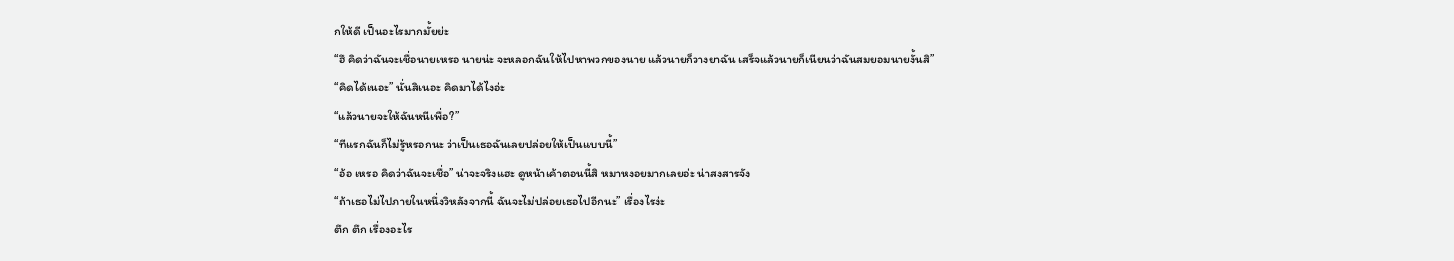กให้ดี เป็นอะไรมากมั้ยย่ะ
“ฮึ คิดว่าฉันจะเชื่อนายเหรอ นายน่ะ จะหลอกฉันให้ไปหาพวกของนาย แล้วนายก็วางยาฉัน เสร็จแล้วนายก็เนียนว่าฉันสมยอมนายงั้นสิ”
“คิดได้เนอะ” นั่นสิเนอะ คิดมาได้ไงอ่ะ
“แล้วนายจะให้ฉันหนีเพื่อ?”
“ทีแรกฉันก็ไม่รู้หรอกนะ ว่าเป็นเธอฉันเลยปล่อยให้เป็นแบบนี้”
“อ้อ เหรอ คิดว่าฉันจะเชื่อ” น่าจะจริงแฮะ ดูหน้าเค้าตอนนี้สิ หมาหงอยมากเลยอ่ะ น่าสงสารจัง
“ถ้าเธอไม่ไปภายในหนึ่งวิหลังจากนี้ ฉันจะไม่ปล่อยเธอไปอีกนะ” เรื่องไรง่ะ
ตึก ตึก เรื่องอะไร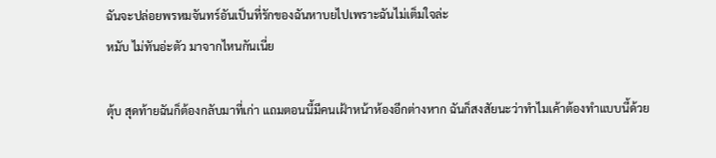ฉันจะปล่อยพรหมจันทร์อันเป็นที่รักของฉันหาบยไปเพราะฉันไม่เต็มใจล่ะ
หมับ ไม่ทันอ่ะตัว มาจากไหนกันเนี่ย

ตุ้บ สุดท้ายฉันก็ต้องกลับมาที่เก่า แถมตอนนี้มีคนเฝ้าหน้าห้องอีกต่างหาก ฉันก็สงสัยนะว่าทำไมเค้าต้องทำแบบนี้ด้วย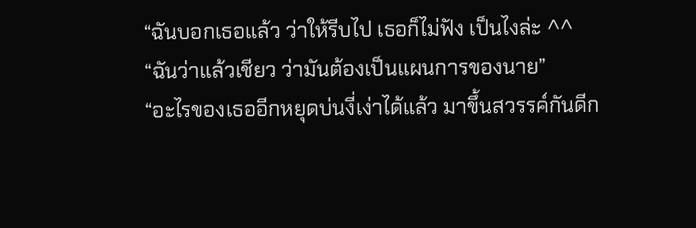“ฉันบอกเธอแล้ว ว่าให้รีบไป เธอก็ไม่ฟัง เป็นไงล่ะ ^^
“ฉันว่าแล้วเชียว ว่ามันต้องเป็นแผนการของนาย”
“อะไรของเธออีกหยุดบ่นงี่เง่าได้แล้ว มาขึ้นสวรรค์กันดีก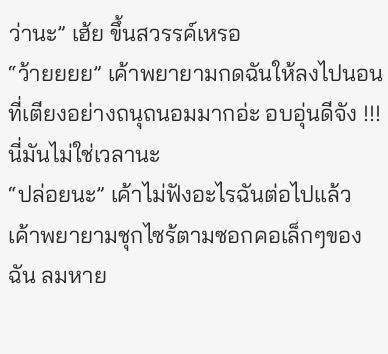ว่านะ” เฮ้ย ขึ้นสวรรค์เหรอ
“ว้ายยยย” เค้าพยายามกดฉันให้ลงไปนอนที่เตียงอย่างถนุถนอมมากอ่ะ อบอุ่นดีจัง !!!นี่มันไม่ใช่เวลานะ
“ปล่อยนะ” เค้าไม่ฟังอะไรฉันต่อไปแล้ว เค้าพยายามชุกไซร้ตามซอกคอเล็กๆของฉัน ลมหาย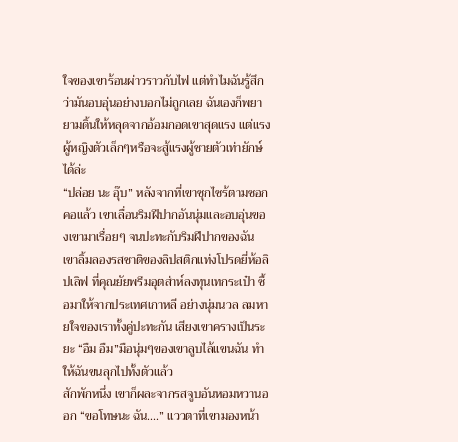ใจของเขาร้อนผ่าวราวกับไฟ แต่ทำไมฉันรู้สึกว่ามันอบอุ่นอย่างบอกไม่ถูกเลย ฉันเองก็พยายามดิ้นให้หลุดจากอ้อมกอดเขาสุดแรง แต่แรงผู้หญิงตัวเล็กๆหรือจะสู้แรงผู้ชายตัวเท่ายักษ์ได้ล่ะ
“ปล่อย นะ อุ๊บ” หลังจากที่เขาซุกไซร้ตามซอกคอแล้ว เขาเลื่อนริมฝีปากอันนุ่มและอบอุ่นของเขามาเรื่อยๆ จนปะทะกับริมฝีปากของฉัน เขาลิ้มลองรสชาติของลิปสติกแท่งโปรดยี่ห้อลิปเลิฟ ที่คุณยัยพรีมอุตส่าห์ลงทุนเทกระเป๋า ซื้อมาให้จากประเทศเกาหลี อย่างนุ่มนวล ลมหายใจของเราทั้งคู่ปะทะกัน เสียงเขาครางเป็นระยะ “อืม อืม”มือนุ่มๆของเขาลูบไล้แขนฉัน ทำให้ฉันขนลุกไปทั้งตัวแล้ว
สักพักหนึ่ง เขาก็ผละจากรสจูบอันหอมหวานออก “ขอโทษนะ ฉัน....” แววตาที่เขามองหน้า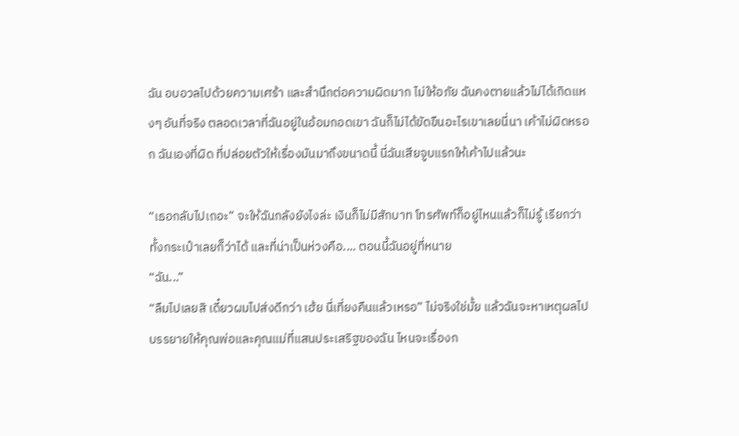ฉัน อบอวลไปด้วยความเศร้า และสำนึกต่อความผิดมาก ไม่ให้อภัย ฉันคงตายแล้วไม่ได้เกิดแหงๆ อันที่จริง ตลอดเวลาที่ฉันอยู่ในอ้อมกอดเขา ฉันก็ไม่ได้ขัดขืนอะไรเขาเลยนี่นา เค้าไม่ผิดหรอก ฉันเองที่ผิด ที่ปล่อยตัวให้เรื่องมันมาถึงขนาดนี้ นี่ฉันเสียจูบแรกให้เค้าไปแล้วนะ

“เธอกลับไปเถอะ” จะให้ฉันกลังยังไงล่ะ เงินก็ไม่มีสักบาท โทรศัพท์ก็อยู่ไหนแล้วก็ไม่รู้ เรียกว่าทั้งกระเป๋าเลยก็ว่าได้ และที่น่าเป็นห่วงคือ.... ตอนนี้ฉันอยู่ที่หนาย
“ฉัน...”
“ลืมไปเลยสิ เดี๋ยวผมไปส่งดีกว่า เฮ้ย นี่เที่ยงคืนแล้วเหรอ” ไม่จริงใช่มั้ย แล้วฉันจะหาเหตุผลไปบรรยายให้คุณพ่อและคุณแม่ที่แสนประเสริฐของฉัน ไหนจะเรื่องก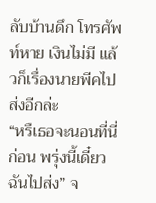ลับบ้านดึก โทรศัพท์หาย เงินไม่มี แล้วก็เรื่องนายพีคไปส่งอีกล่ะ
“หรืเธอจะนอนที่นี่ก่อน พรุ่งนี้เดี๋ยวฉันไปส่ง” จ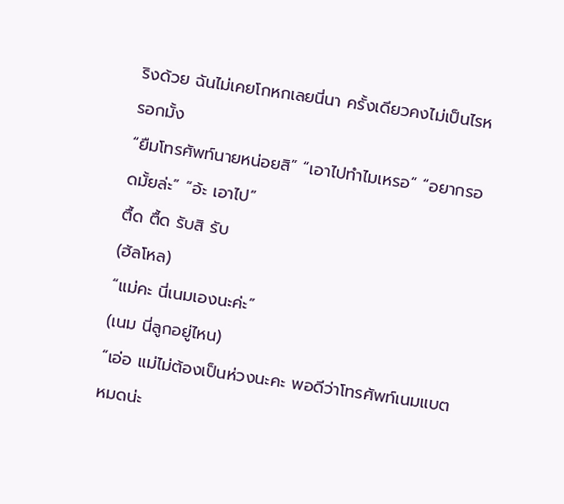ริงด้วย ฉันไม่เคยโกหกเลยนี่นา ครั้งเดียวคงไม่เป็นไรหรอกมั้ง
“ยืมโทรศัพท์นายหน่อยสิ” “เอาไปทำไมเหรอ” “อยากรอดมั้ยล่ะ” “อ้ะ เอาไป”
ตื้ด ตื้ด รับสิ รับ
(ฮัลโหล)
“แม่คะ นี่เนมเองนะค่ะ”
(เนม นี่ลูกอยู่ไหน)
“เอ่อ แม่ไม่ต้องเป็นห่วงนะคะ พอดีว่าโทรศัพท์เนมแบตหมดน่ะ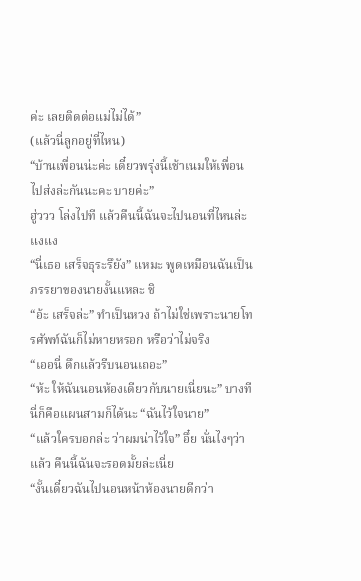ค่ะ เลยติดต่อแม่ไม่ได้”
(แล้วนี่ลูกอยู่ที่ไหน)
“บ้านเพื่อนน่ะค่ะ เดี๋ยวพรุ่งนี้เช้าเนมให้เพื่อนไปส่งล่ะกันนะคะ บายค่ะ”
ฮู่ววว โล่งไปที แล้วคืนนี้ฉันจะไปนอนที่ไหนล่ะ แงแง
“นี่เธอ เสร็จธุระรึยัง” แหมะ พูดเหมือนฉันเป็นภรรยาของนายงั้นแหละ ชิ
“อ้ะ เสร็จล่ะ” ทำเป็นหวง ถ้าไม่ใช่เพราะนายโทรศัพท์ฉันก็ไม่หายหรอก หรือว่าไม่จริง
“เออนี่ ดึกแล้วรีบนอนเถอะ”
“ห้ะ ให้ฉันนอนห้องเดียวกับนายเนี่ยนะ” บางทีนี่ก็คือแผนสามก็ได้นะ “ฉันไว้ใจนาย”
“แล้วใครบอกล่ะ ว่าผมน่าไว้ใจ” อึ๋ย นั่นไงๆว่าแล้ว คืนนี้ฉันจะรอดมั้ยล่ะเนี่ย
“งั้นเดี๋ยวฉันไปนอนหน้าห้องนายดีกว่า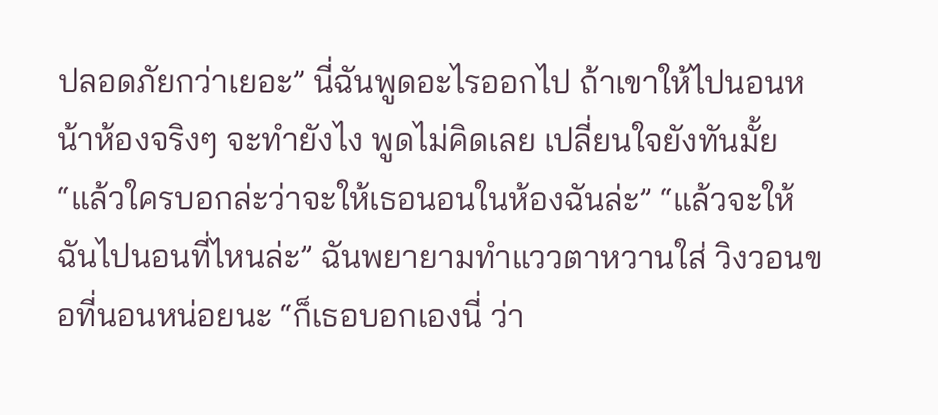ปลอดภัยกว่าเยอะ” นี่ฉันพูดอะไรออกไป ถ้าเขาให้ไปนอนหน้าห้องจริงๆ จะทำยังไง พูดไม่คิดเลย เปลี่ยนใจยังทันมั้ย
“แล้วใครบอกล่ะว่าจะให้เธอนอนในห้องฉันล่ะ” “แล้วจะให้ฉันไปนอนที่ไหนล่ะ” ฉันพยายามทำแววตาหวานใส่ วิงวอนขอที่นอนหน่อยนะ “ก็เธอบอกเองนี่ ว่า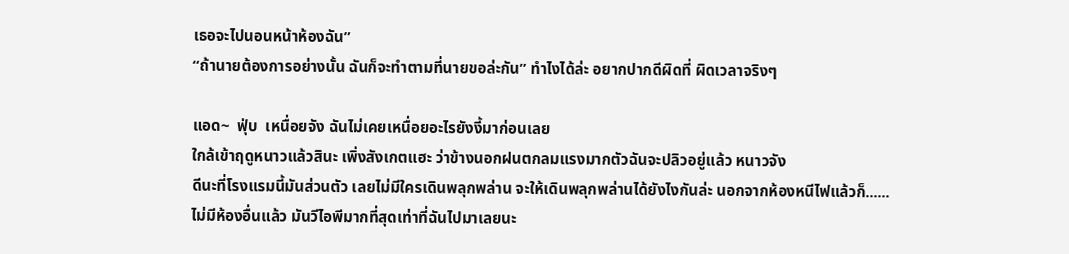เธอจะไปนอนหน้าห้องฉัน”
“ถ้านายต้องการอย่างนั้น ฉันก็จะทำตามที่นายขอล่ะกัน” ทำไงได้ล่ะ อยากปากดีผิดที่ ผิดเวลาจริงๆ

แอด~  ฟุ่บ  เหนื่อยจัง ฉันไม่เคยเหนื่อยอะไรยังงี้มาก่อนเลย
ใกล้เข้าฤดูหนาวแล้วสินะ เพิ่งสังเกตแฮะ ว่าข้างนอกฝนตกลมแรงมากตัวฉันจะปลิวอยู่แล้ว หนาวจัง
ดีนะที่โรงแรมนี้มันส่วนตัว เลยไม่มีใครเดินพลุกพล่าน จะให้เดินพลุกพล่านได้ยังไงกันล่ะ นอกจากห้องหนีไฟแล้วก็......
ไม่มีห้องอื่นแล้ว มันวีไอพีมากที่สุดเท่าที่ฉันไปมาเลยนะ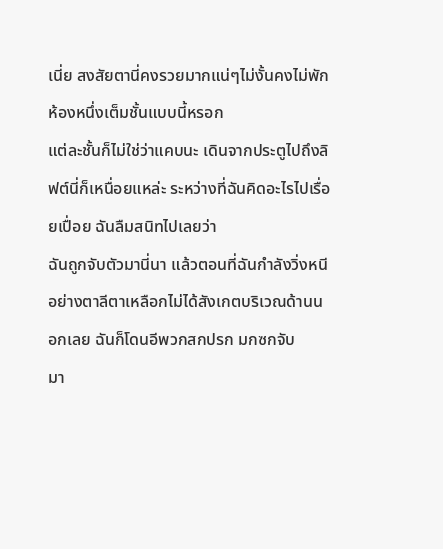เนี่ย สงสัยตานี่คงรวยมากแน่ๆไม่งั้นคงไม่พักห้องหนึ่งเต็มชั้นแบบนี้หรอก
แต่ละชั้นก็ไม่ใช่ว่าแคบนะ เดินจากประตูไปถึงลิฟต์นี่ก็เหนื่อยแหล่ะ ระหว่างที่ฉันคิดอะไรไปเรื่อยเปื่อย ฉันลืมสนิทไปเลยว่า
ฉันถูกจับตัวมานี่นา แล้วตอนที่ฉันกำลังวิ่งหนีอย่างตาลีตาเหลือกไม่ได้สังเกตบริเวณด้านนอกเลย ฉันก็โดนอีพวกสกปรก มกซกจับ
มา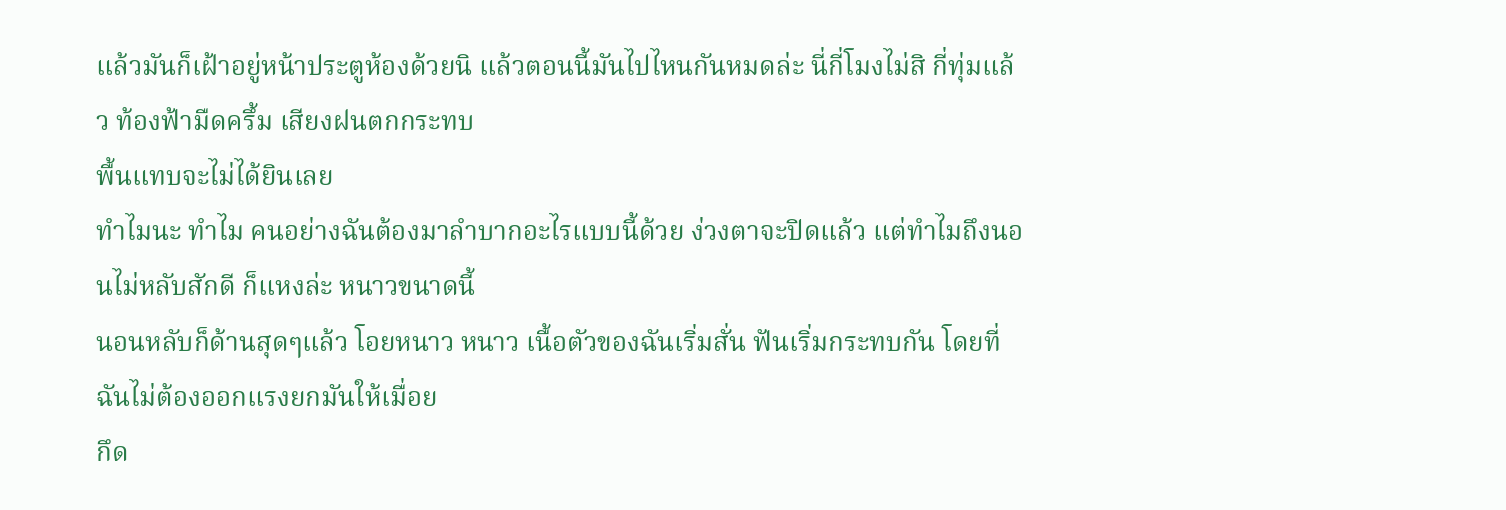แล้วมันก็เฝ้าอยู่หน้าประตูห้องด้วยนิ แล้วตอนนี้มันไปไหนกันหมดล่ะ นี่กี่โมงไม่สิ กี่ทุ่มแล้ว ท้องฟ้ามืดครึ้ม เสียงฝนตกกระทบ
พื้นแทบจะไม่ได้ยินเลย
ทำไมนะ ทำไม คนอย่างฉันต้องมาลำบากอะไรแบบนี้ด้วย ง่วงตาจะปิดแล้ว แต่ทำไมถึงนอนไม่หลับสักดี ก็แหงล่ะ หนาวขนาดนี้
นอนหลับก็ด้านสุดๆแล้ว โอยหนาว หนาว เนื้อตัวของฉันเริ่มสั่น ฟันเริ่มกระทบกัน โดยที่ฉันไม่ต้องออกแรงยกมันให้เมื่อย
กึด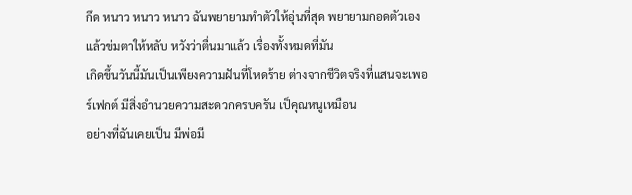กึด หนาว หนาว หนาว ฉันพยายามทำตัวให้อุ่นที่สุด พยายามกอดตัวเองแล้วข่มตาให้หลับ หวังว่าตื่นมาแล้ว เรื่องทั้งหมดที่มัน
เกิดขึ้นวันนี้มันเป็นเพียงความฝันที่โหดร้าย ต่างจากชีวิตจริงที่แสนจะเพอร์เฟกต์ มีสิ่งอำนวยความสะดวกครบครัน เป็คุณหนูเหมือน
อย่างที่ฉันเคยเป็น มีพ่อมี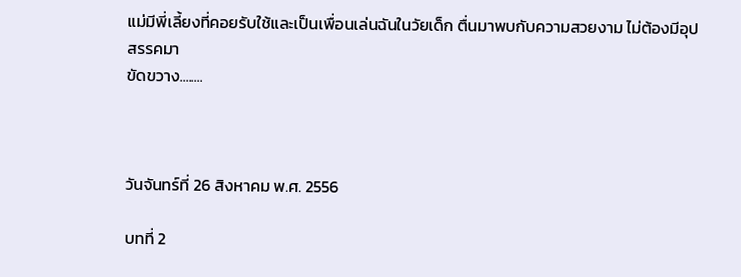แม่มีพี่เลี้ยงที่คอยรับใช้และเป็นเพื่อนเล่นฉันในวัยเด็ก ตื่นมาพบกับความสวยงาม ไม่ต้องมีอุปสรรคมา
ขัดขวาง........



วันจันทร์ที่ 26 สิงหาคม พ.ศ. 2556

บทที่ 2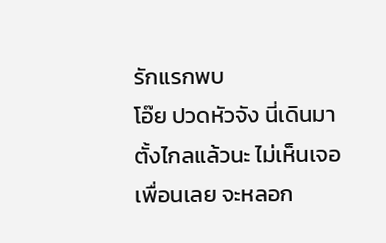รักแรกพบ
โอ๊ย ปวดหัวจัง นี่เดินมาตั้งไกลแล้วนะ ไม่เห็นเจอเพื่อนเลย จะหลอก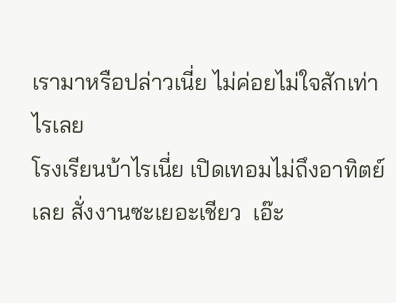เรามาหรือปล่าวเนี่ย ไม่ค่อยไม่ใจสักเท่าไรเลย
โรงเรียนบ้าไรเนี่ย เปิดเทอมไม่ถึงอาทิตย์เลย สั่งงานซะเยอะเชียว  เอ๊ะ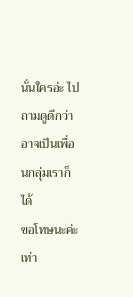นั่นใครอ่ะ ไปถามดูดีกว่า อาจเป็นเพื่อนกลุ่มเราก็ได้
ขอโทษนะค่ะ เท่า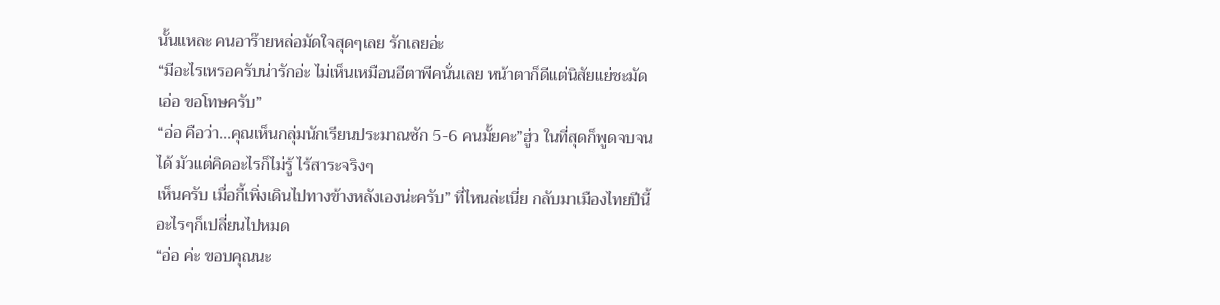นั้นแหละ คนอาร๊ายหล่อมัดใจสุดๆเลย รักเลยอ่ะ
“มีอะไรเหรอครับน่ารักอ่ะ ไม่เห็นเหมือนอีตาพีคนั่นเลย หน้าตาก็ดีแต่นิสัยแย่ชะมัด
เอ่อ ขอโทษครับ”
“อ่อ คือว่า...คุณเห็นกลุ่มนักเรียนประมาณซัก 5-6 คนมั้ยคะ”ฮู่ว ในที่สุดก็พูดจบจนได้ มัวแต่คิดอะไรก็ไม่รู้ ไร้สาระจริงๆ
เห็นครับ เมื่อกี้เพิ่งเดินไปทางข้างหลังเองน่ะครับ” ที่ไหนล่ะเนี่ย กลับมาเมืองไทยปีนี้ อะไรๆก็เปลี่ยนไปหมด
“อ่อ ค่ะ ขอบคุณนะ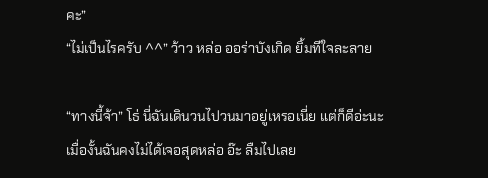คะ”
“ไม่เป็นไรครับ ^^” ว้าว หล่อ ออร่าบังเกิด ยิ้มทีใจละลาย

“ทางนี้จ้า” โธ่ นี่ฉันเดินวนไปวนมาอยู่เหรอเนี่ย แต่ก็ดีอ่ะนะ เมื่องั้นฉันคงไม่ได้เจอสุดหล่อ อ๊ะ ลืมไปเลย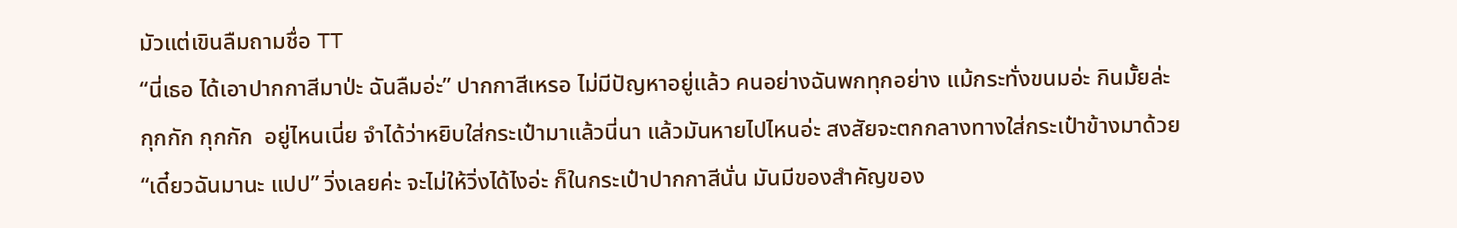มัวแต่เขินลืมถามชื่อ TT
“นี่เธอ ได้เอาปากกาสีมาป่ะ ฉันลืมอ่ะ” ปากกาสีเหรอ ไม่มีปัญหาอยู่แล้ว คนอย่างฉันพกทุกอย่าง แม้กระทั่งขนมอ่ะ กินมั้ยล่ะ
กุกกัก กุกกัก  อยู่ไหนเนี่ย จำได้ว่าหยิบใส่กระเป๋ามาแล้วนี่นา แล้วมันหายไปไหนอ่ะ สงสัยจะตกกลางทางใส่กระเป๋าข้างมาด้วย
“เดี๋ยวฉันมานะ แปป” วิ่งเลยค่ะ จะไม่ให้วิ่งได้ไงอ่ะ ก็ในกระเป๋าปากกาสีนั่น มันมีของสำคัญของ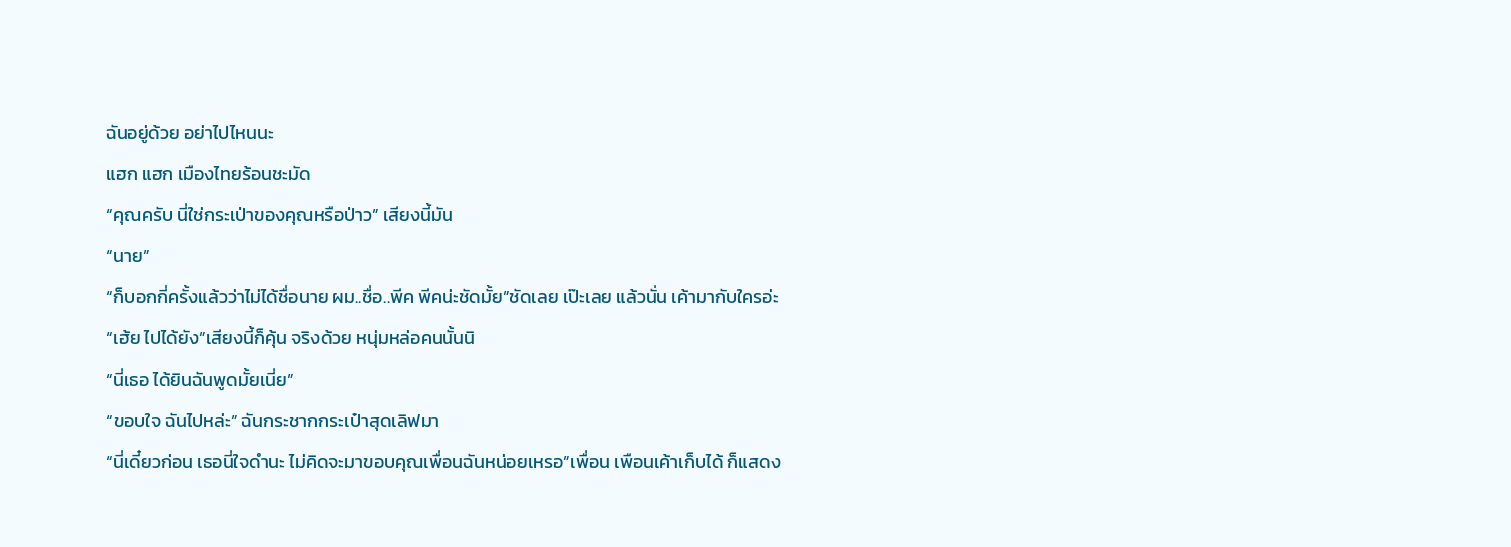ฉันอยู่ด้วย อย่าไปไหนนะ
แฮก แฮก เมืองไทยร้อนชะมัด
“คุณครับ นี่ใช่กระเป่าของคุณหรือป่าว” เสียงนี้มัน
“นาย”
“ก็บอกกี่ครั้งแล้วว่าไม่ได้ชื่อนาย ผม..ชื่อ..พีค พีคน่ะชัดมั้ย”ชัดเลย เป๊ะเลย แล้วนั่น เค้ามากับใครอ่ะ
“เฮ้ย ไปได้ยัง”เสียงนี้ก็คุ้น จริงด้วย หนุ่มหล่อคนนั้นนิ
“นี่เธอ ได้ยินฉันพูดมั้ยเนี่ย”
“ขอบใจ ฉันไปหล่ะ” ฉันกระชากกระเป๋าสุดเลิฟมา
“นี่เดี๋ยวก่อน เธอนี่ใจดำนะ ไม่คิดจะมาขอบคุณเพื่อนฉันหน่อยเหรอ”เพื่อน เพือนเค้าเก็บได้ ก็แสดง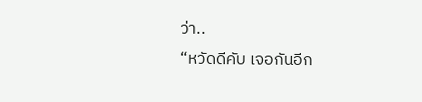ว่า..
“หวัดดีคับ เจอกันอีก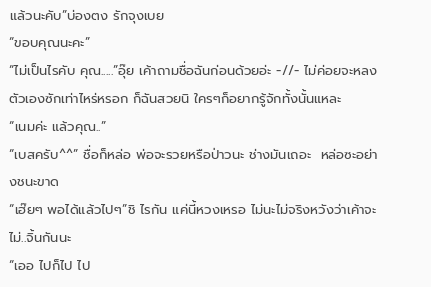แล้วนะคับ”บ่องตง รักจุงเบย
“ขอบคุณนะคะ”
“ไม่เป็นไรคับ คุณ.....”อุ๊ย เค้าถามชื่อฉันก่อนด้วยอ่ะ -//- ไม่ค่อยจะหลงตัวเองซักเท่าไหร่หรอก ก็ฉันสวยนิ ใครๆก็อยากรู้จักทั้งนั้นแหละ
“เนมค่ะ แล้วคุณ..”
“เบสครับ^^” ชื่อก็หล่อ พ่อจะรวยหรือป่าวนะ ช่างมันเถอะ  หล่อซะอย่างชนะขาด
“เฮ๊ยๆ พอได้แล้วไปๆ”ชิ ไรกัน แค่นี้หวงเหรอ ไม่นะไม่จริงหวังว่าเค้าจะไม่..จิ้นกันนะ
“เออ ไปก็ไป ไป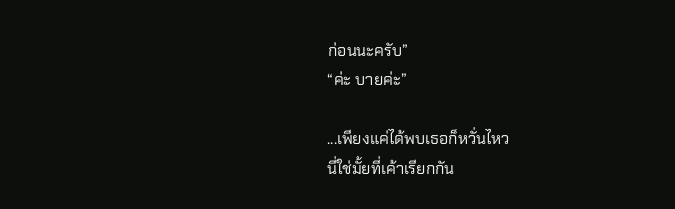ก่อนนะครับ”
“ค่ะ บายค่ะ”

...เพียงแค่ได้พบเธอก็หวั่นไหว
นี่ใช่มั้ยที่เค้าเรียกกัน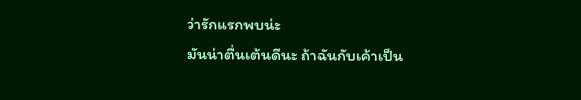ว่ารักแรกพบน่ะ
มันน่าตื่นเต้นดีนะ ถ้าฉันกับเค้าเป็น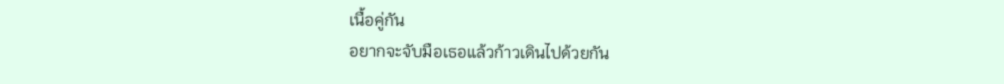เนื้อคู่กัน
อยากจะจับมือเธอแล้วก้าวเดินไปด้วยกัน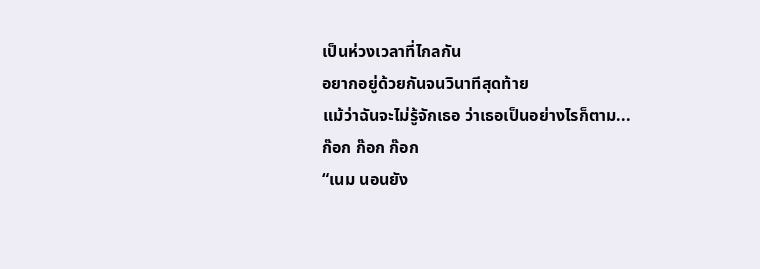เป็นห่วงเวลาที่ไกลกัน
อยากอยู่ด้วยกันจนวินาทีสุดท้าย
แม้ว่าฉันจะไม่รู้จักเธอ ว่าเธอเป็นอย่างไรก็ตาม...
ก๊อก ก๊อก ก๊อก
“เนม นอนยัง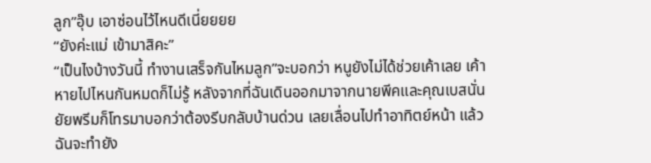ลูก”อุ๊บ เอาซ่อนไว้ไหนดีเนี่ยยยย
“ยังค่ะแม่ เข้ามาสิคะ”
“เป็นไงบ้างวันนี้ ทำงานเสร็จกันไหมลูก”จะบอกว่า หนูยังไม่ได้ช่วยเค้าเลย เค้าหายไปไหนกันหมดก็ไม่รู้ หลังจากที่ฉันเดินออกมาจากนายพีคและคุณเบสนั่น ยัยพรีมก็โทรมาบอกว่าต้องรีบกลับบ้านด่วน เลยเลื่อนไปทำอาทิตย์หน้า แล้วฉันจะทำยัง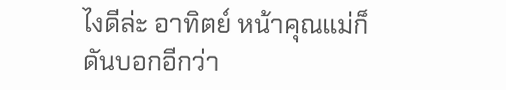ไงดีล่ะ อาทิตย์ หน้าคุณแม่ก็ดันบอกอีกว่า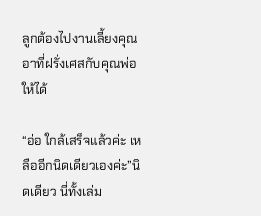ลูกต้องไปงานเลี้ยงคุณอาที่ฝรั่งเศสกับคุณพ่อให้ได้

“อ่อ ใกล้เสร็จแล้วค่ะ เหลืออีกนิดเดียวเองค่ะ”นิดเดียว นี่ทั้งเล่ม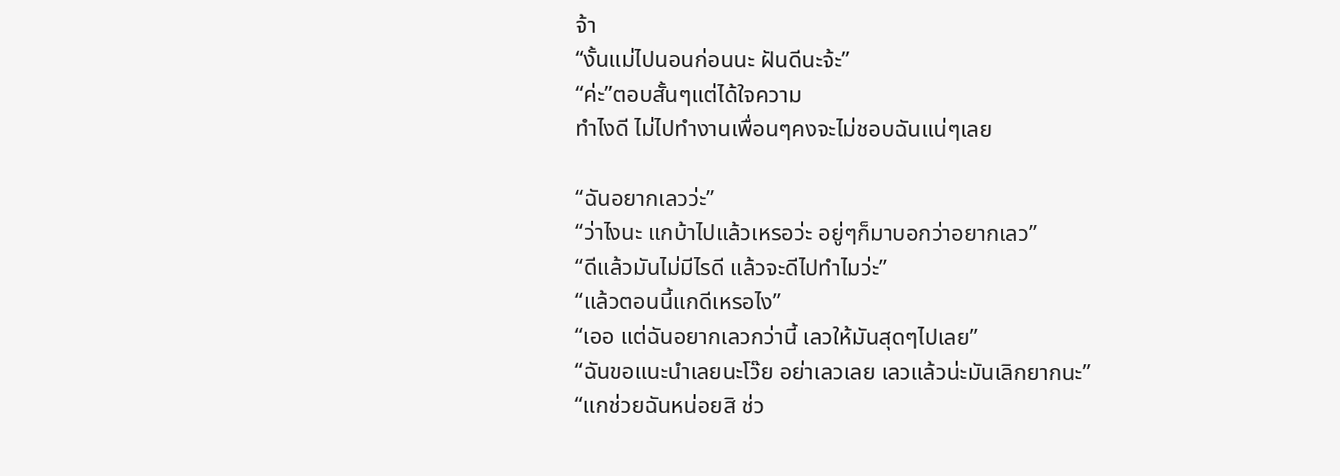จ้า
“งั้นแม่ไปนอนก่อนนะ ฝันดีนะจ้ะ”
“ค่ะ”ตอบสั้นๆแต่ได้ใจความ
ทำไงดี ไม่ไปทำงานเพื่อนๆคงจะไม่ชอบฉันแน่ๆเลย

“ฉันอยากเลวว่ะ”
“ว่าไงนะ แกบ้าไปแล้วเหรอว่ะ อยู่ๆก็มาบอกว่าอยากเลว”
“ดีแล้วมันไม่มีไรดี แล้วจะดีไปทำไมว่ะ”
“แล้วตอนนี้แกดีเหรอไง”
“เออ แต่ฉันอยากเลวกว่านี้ เลวให้มันสุดๆไปเลย”
“ฉันขอแนะนำเลยนะโว๊ย อย่าเลวเลย เลวแล้วน่ะมันเลิกยากนะ”
“แกช่วยฉันหน่อยสิ ช่ว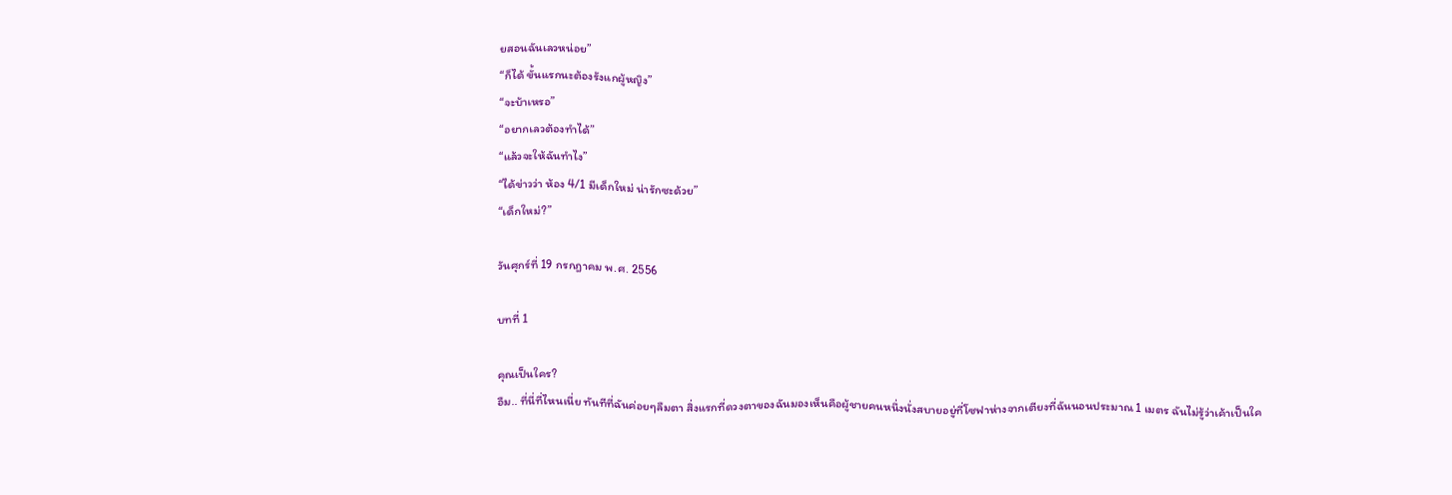ยสอนฉันเลวหน่อย”
“ก็ได้ ขั้นแรกนะต้องรังแกผู้หญิง”
“จะบ้าเหรอ”
“อยากเลวต้องทำได้”
“แล้วจะให้ฉันทำไง”
“ได้ข่าวว่า ห้อง 4/1 มีเด็กใหม่ น่ารักซะด้วย”
“เด็กใหม่?”

วันศุกร์ที่ 19 กรกฎาคม พ.ศ. 2556

บทที่ 1

คุณเป็นใคร?
อืม.. ที่นี่ที่ไหนเนี่ย ทันทีที่ฉันค่อยๆลืมตา สิ่งแรกที่ดวงตาของฉันมองเห็นคือผู้ชายคนหนึ่งนั่งสบายอยู่ที่โซฟาห่างจากเตียงที่ฉันนอนประมาณ 1 เมตร ฉันไม่รู้ว่าเค้าเป็นใค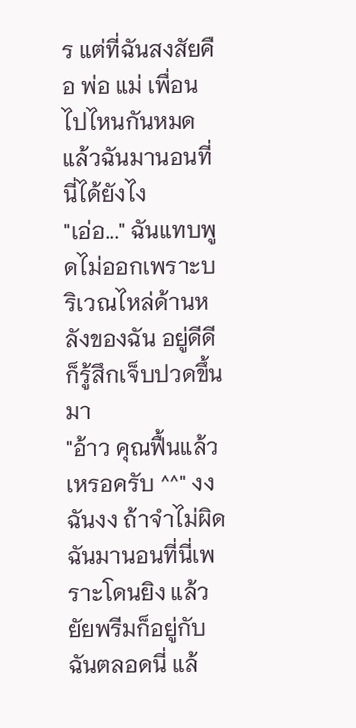ร แต่ที่ฉันสงสัยคือ พ่อ แม่ เพื่อน ไปไหนกันหมด แล้วฉันมานอนที่นี่ได้ยังไง
"เอ่อ..." ฉันแทบพูดไม่ออกเพราะบริเวณไหล่ด้านหลังของฉัน อยู่ดีดีก็รู้สึกเจ็บปวดขึ้นมา
"อ้าว คุณฟื้นแล้วเหรอครับ ^^" งง ฉันงง ถ้าจำไม่ผิด ฉันมานอนที่นี่เพราะโดนยิง แล้วยัยพรีมก็อยู่กับฉันตลอดนี่ แล้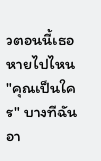วตอนนี้เธอหายไปไหน
"คุณเป็นใคร" บางทีฉันอา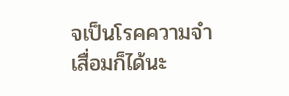จเป็นโรคความจำเสื่อมก็ได้นะ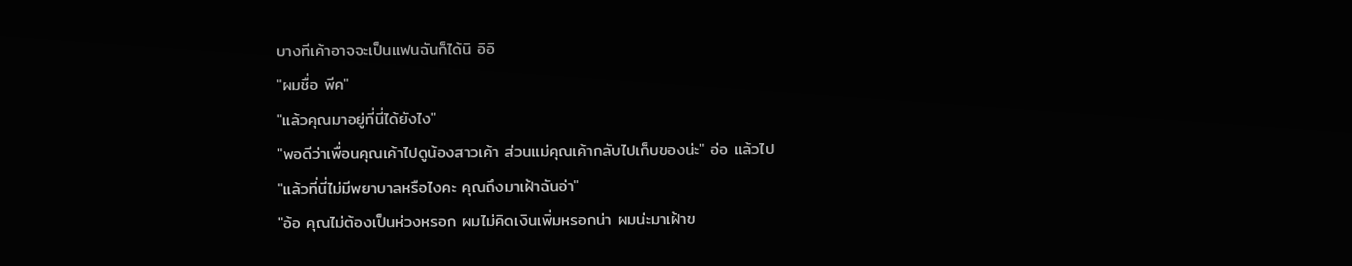บางทีเค้าอาจจะเป็นแฟนฉันก็ได้นิ อิอิ
"ผมชื่อ พีค"
"แล้วคุณมาอยู่ที่นี่ได้ยังไง"
"พอดีว่าเพื่อนคุณเค้าไปดูน้องสาวเค้า ส่วนแม่คุณเค้ากลับไปเก็บของน่ะ" อ่อ แล้วไป
"แล้วที่นี่ไม่มีพยาบาลหรือไงคะ คุณถึงมาเฝ้าฉันอ่า"
"อ้อ คุณไม่ต้องเป็นห่วงหรอก ผมไม่คิดเงินเพิ่มหรอกน่า ผมน่ะมาเฝ้าข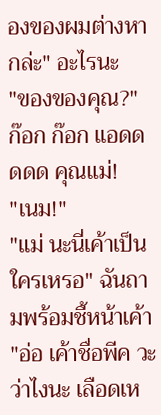องของผมต่างหากล่ะ" อะไรนะ
"ของของคุณ?"
ก๊อก ก๊อก แอดดดดด คุณแม่!
"เนม!"
"แม่ นะนี่เค้าเป็นใครเหรอ" ฉันถามพร้อมชี้หน้าเค้า
"อ่อ เค้าชื่อพีค วะว่าไงนะ เลือดเห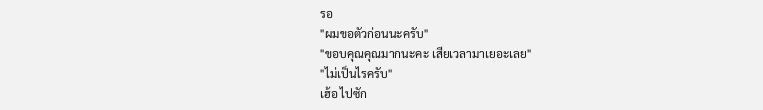รอ
"ผมขอตัวก่อนนะครับ"
"ขอบคุณคุณมากนะคะ เสียเวลามาเยอะเลย"
"ไม่เป็นไรครับ"
เฮ้อ ไปซัก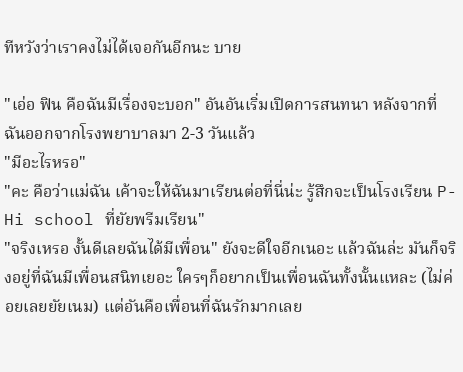ทีหวังว่าเราคงไม่ได้เจอกันอีกนะ บาย

"เอ่อ ฟิน คือฉันมีเรื่องจะบอก" อันอันเริ่มเปิดการสนทนา หลังจากที่ฉันออกจากโรงพยาบาลมา 2-3 วันแล้ว
"มีอะไรหรอ"
"คะ คือว่าแม่ฉัน เค้าจะให้ฉันมาเรียนต่อที่นี่น่ะ รู้สึกจะเป็นโรงเรียน P-Hi school ที่ยัยพรีมเรียน"
"จริงเหรอ งั้นดีเลยฉันได้มีเพื่อน" ยังจะดีใจอีกเนอะ แล้วฉันล่ะ มันก็จริงอยู่ที่ฉันมีเพื่อนสนิทเยอะ ใครๆก็อยากเป็นเพื่อนฉันทั้งนั้นแหละ (ไม่ค่อยเลยยัยเนม) แต่อันคือเพื่อนที่ฉันรักมากเลย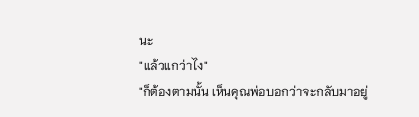นะ
"แล้วแกว่าไง"
"ก็ต้องตามนั้น เห็นคุณพ่อบอกว่าจะกลับมาอยู่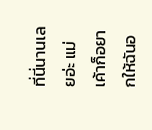ที่นี่นานเลยอ่ะ แม่เค้าก็อยากให้ฉันอ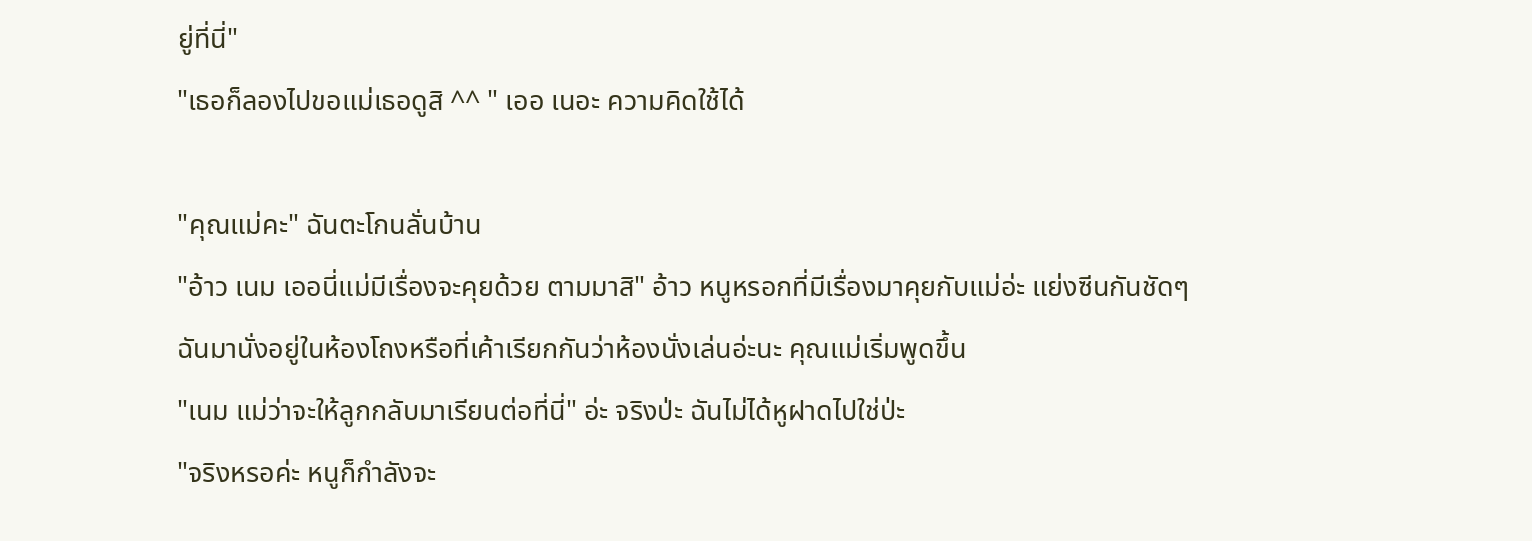ยู่ที่นี่"
"เธอก็ลองไปขอแม่เธอดูสิ ^^ " เออ เนอะ ความคิดใช้ได้

"คุณแม่คะ" ฉันตะโกนลั่นบ้าน
"อ้าว เนม เออนี่แม่มีเรื่องจะคุยด้วย ตามมาสิ" อ้าว หนูหรอกที่มีเรื่องมาคุยกับแม่อ่ะ แย่งซีนกันชัดๆ
ฉันมานั่งอยู่ในห้องโถงหรือที่เค้าเรียกกันว่าห้องนั่งเล่นอ่ะนะ คุณแม่เริ่มพูดขึ้น
"เนม แม่ว่าจะให้ลูกกลับมาเรียนต่อที่นี่" อ่ะ จริงป่ะ ฉันไม่ได้หูฝาดไปใช่ป่ะ
"จริงหรอค่ะ หนูก็กำลังจะ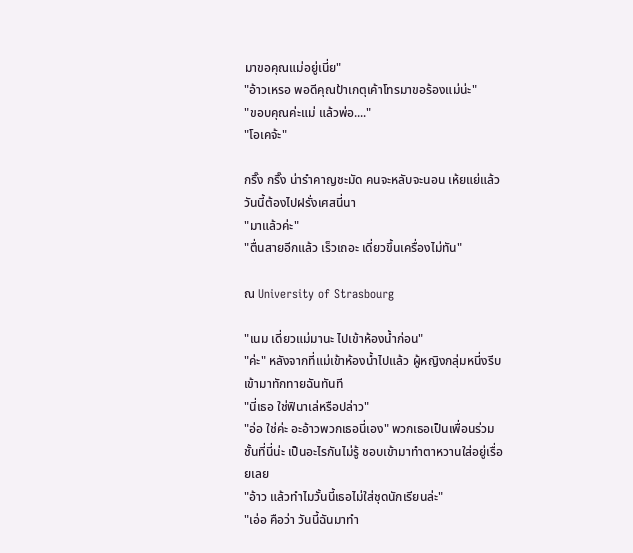มาขอคุณแม่อยู่เนี่ย"
"อ้าวเหรอ พอดีคุณป้าเกตุเค้าโทรมาขอร้องแม่น่ะ"
"ขอบคุณค่ะแม่ แล้วพ่อ...."
"โอเคจ้ะ"

กริ๊ง กริ๊ง น่ารำคาญชะมัด คนจะหลับจะนอน เห้ยแย่แล้ว วันนี้ต้องไปฝรั่งเศสนี่นา
"มาแล้วค่ะ"
"ตื่นสายอีกแล้ว เร็วเถอะ เดี่ยวขึ้นเครื่องไม่ทัน"

ณ University of Strasbourg

"เนม เดี่ยวแม่มานะ ไปเข้าห้องน้ำก่อน"
"ค่ะ" หลังจากที่แม่เข้าห้องน้ำไปแล้ว ผู้หญิงกลุ่มหนี่งรีบเข้ามาทักทายฉันทันที
"นี่เธอ ใช่ฟินาเล่หรือปล่าว"
"อ่อ ใช่ค่ะ อะอ้าวพวกเธอนี่เอง" พวกเธอเป็นเพื่อนร่วมชั้นที่นี่น่ะ เป็นอะไรกันไม่รู้ ชอบเข้ามาทำตาหวานใส่อยู่เรื่อยเลย
"อ้าว แล้วทำไมวั้นนี้เธอไม่ใส่ชุดนักเรียนล่ะ"
"เอ่อ คือว่า วันนี้ฉันมาทำ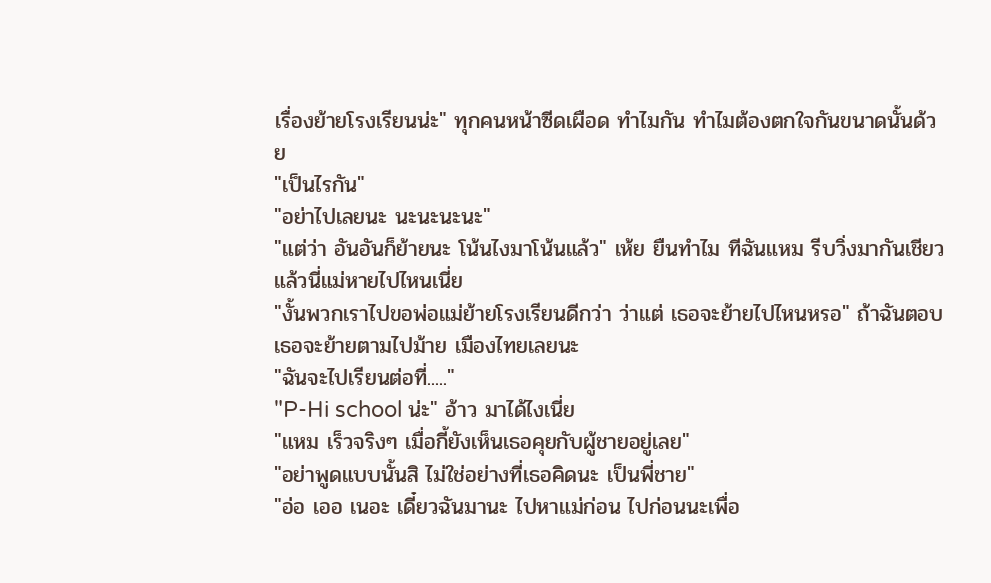เรื่องย้ายโรงเรียนน่ะ" ทุกคนหน้าซีดเผือด ทำไมกัน ทำไมต้องตกใจกันขนาดนั้นด้วย
"เป็นไรกัน"
"อย่าไปเลยนะ นะนะนะนะ"
"แต่ว่า อันอันก็ย้ายนะ โน้นไงมาโน้นแล้ว" เห้ย ยืนทำไม ทีฉันแหม รีบวิ่งมากันเชียว แล้วนี่แม่หายไปไหนเนี่ย
"งั้นพวกเราไปขอพ่อแม่ย้ายโรงเรียนดีกว่า ว่าแต่ เธอจะย้ายไปไหนหรอ" ถ้าฉันตอบเธอจะย้ายตามไปม้าย เมืองไทยเลยนะ
"ฉันจะไปเรียนต่อที่....."
"P-Hi school น่ะ" อ้าว มาได้ไงเนี่ย
"แหม เร็วจริงๆ เมื่อกี้ยังเห็นเธอคุยกับผู้ชายอยู่เลย"
"อย่าพูดแบบนั้นสิ ไม่ใช่อย่างที่เธอคิดนะ เป็นพี่ชาย"
"อ่อ เออ เนอะ เดี๋ยวฉันมานะ ไปหาแม่ก่อน ไปก่อนนะเพื่อ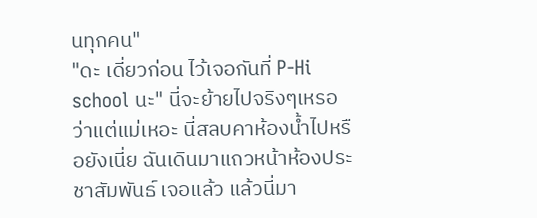นทุกคน"
"ดะ เดี่ยวก่อน ไว้เจอกันที่ P-Hi school นะ" นี่จะย้ายไปจริงๆเหรอ
ว่าแต่แม่เหอะ นี่สลบคาห้องน้ำไปหรือยังเนี่ย ฉันเดินมาแถวหน้าห้องประชาสัมพันธ์ เจอแล้ว แล้วนี่มา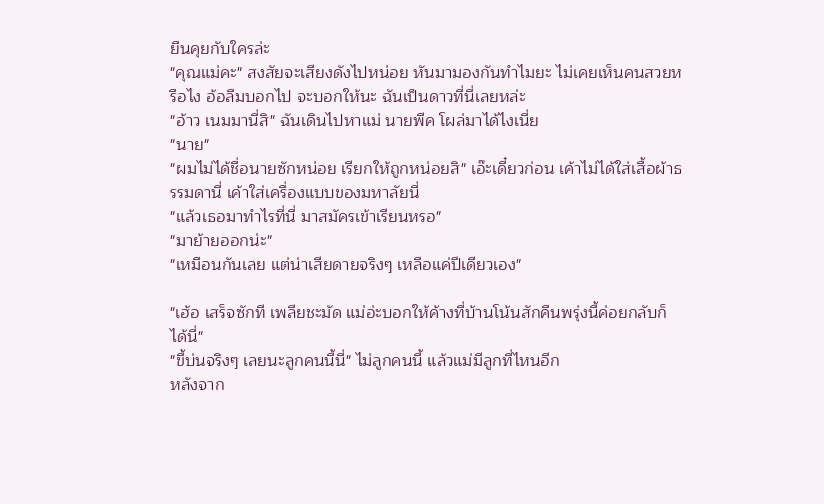ยืนคุยกับใครล่ะ
"คุณแม่คะ" สงสัยจะเสียงดังไปหน่อย หันมามองกันทำไมยะ ไม่เคยเห็นคนสวยหรือไง อ้อลืมบอกไป จะบอกให้นะ ฉันเป็นดาวที่นี่เลยหล่ะ
"อ้าว เนมมานี่สิ" ฉันเดินไปหาแม่ นายพีค โผล่มาได้ไงเนี่ย
"นาย"
"ผมไม่ได้ชื่อนายซักหน่อย เรียกให้ถูกหน่อยสิ" เอ๊ะเดี๋ยวก่อน เค้าไม่ได้ใส่เสื้อผ้าธรรมดานี่ เค้าใส่เครื่องแบบของมหาลัยนี่
"แล้วเธอมาทำไรที่นี่ มาสมัครเข้าเรียนหรอ"
"มาย้ายออกน่ะ"
"เหมือนกันเลย แต่น่าเสียดายจริงๆ เหลือแค่ปีเดียวเอง"

"เฮ้อ เสร็จซักที เพลียชะมัด แม่อ่ะบอกให้ค้างที่บ้านโน้นสักคืนพรุ่งนี้ค่อยกลับก็ได้นี่"
"ขี้บ่นจริงๆ เลยนะลูกคนนี้นี่" ไม่ลูกคนนี้ แล้วแม่มีลูกที่ไหนอีก
หลังจาก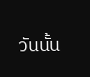วันนั้น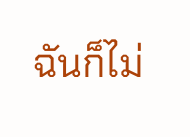ฉันก็ไม่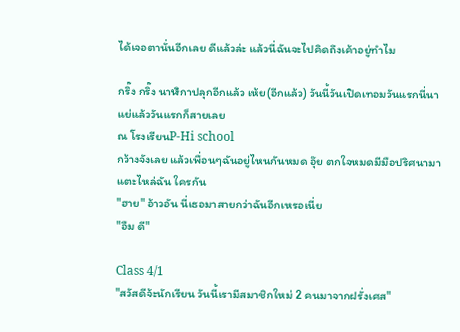ได้เจอตานั่นอีกเลย ดีแล้วล่ะ แล้วนี่ฉันจะไปคิดถึงเค้าอยู่ทำไม

กริ๊ง กริ๊ง นาฬิกาปลุกอีกแล้ว เห้ย(อีกแล้ว) วันนี้วันเปิดเทอมวันแรกนี่นา แย่แล้ววันแรกก็สายเลย
ณ โรงเรียนP-Hi school
กว้างจังเลย แล้วเพื่อนๆฉันอยู่ไหนกันหมด อุ๊ย ตกใจหมดมีมือปริศนามาแตะไหล่ฉัน ใครกัน
"ฮาย" อ้าวอัน นี่เธอมาสายกว่าฉันอีกเหรอเนี่ย
"อืม ดี"

Class 4/1
"สวัสดีจ้ะนักเรียน วันนี้เรามีสมาชิกใหม่ 2 คนมาจากฝรั่งเศส"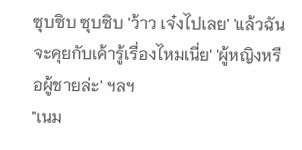ซุบซิบ ซุบซิบ 'ว้าว เจ๋งไปเลย' 'แล้วฉันจะคุยกับเค้ารู้เรื่องไหมเนี่ย' 'ผู้หญิงหรือผู้ชายล่ะ' ฯลฯ
"เนม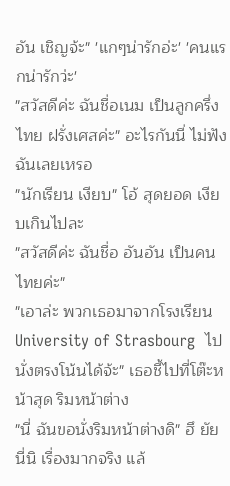อัน เชิญจ้ะ" 'แกๆน่ารักอ่ะ' 'คนแรกน่ารักว่ะ'
"สวัสดีค่ะ ฉันชื่อเนม เป็นลูกครึ่งไทย ฝรั่งเศสค่ะ" อะไรกันนี่ ไม่ฟังฉันเลยเหรอ
"นักเรียน เงียบ" โอ้ สุดยอด เงียบเกินไปละ
"สวัสดีค่ะ ฉันชื่อ อันอัน เป็นคนไทยค่ะ"
"เอาล่ะ พวกเธอมาจากโรงเรียนUniversity of Strasbourg  ไปนั่งตรงโน้นได้จ้ะ" เธอชี้ไปที่โต๊ะหน้าสุด ริมหน้าต่าง
"นี่ ฉันขอนั่งริมหน้าต่างดิ" ฮึ ยัยนี่นิ เรื่องมากจริง แล้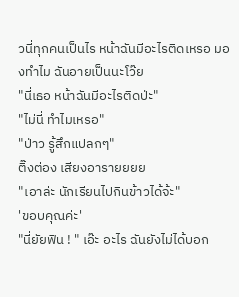วนี่ทุกคนเป็นไร หน้าฉันมีอะไรติดเหรอ มองทำไม ฉันอายเป็นนะโว๊ย
"นี่เธอ หน้าฉันมีอะไรติดป่ะ"
"ไม่นี่ ทำไมเหรอ"
"ป่าว รู้สึกแปลกๆ"
ติ๊งต่อง เสียงอารายยยย
"เอาล่ะ นักเรียนไปกินข้าวได้จ้ะ"
'ขอบคุณค่ะ'
"นี่ยัยฟิน ! " เอ๊ะ อะไร ฉันยังไม่ได้บอก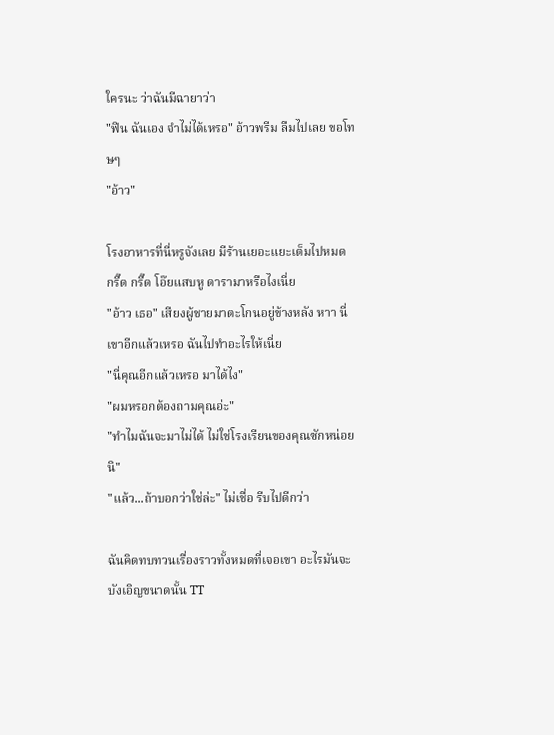ใครนะ ว่าฉันมีฉายาว่า
"ฟิน ฉันเอง จำไม่ได้เหรอ" อ้าวพรีม ลืมไปเลย ขอโทษๆ
"อ้าว"

โรงอาหารที่นี่หรูจังเลย มีร้านเยอะแยะเต็มไปหมด  กรี๊ด กรี๊ด โอ๊ยแสบหู ดารามาหรือไงเนี่ย
"อ้าว เธอ" เสียงผู้ชายมาตะโกนอยู่ข้างหลัง หาา นี่เขาอีกแล้วเหรอ ฉันไปทำอะไรให้เนี่ย
"นี่คุณอีกแล้วเหรอ มาได้ไง"
"ผมหรอกต้องถามคุณอ่ะ"
"ทำไมฉันจะมาไม่ได้ ไม่ใช่โรงเรียนของคุณซักหน่อยนิ"
"แล้ว...ถ้าบอกว่าใช่ล่ะ" ไม่เชื่อ รีบไปดีกว่า

ฉันคิดทบทวนเรื่องราวทั้งหมดที่เจอเขา อะไรมันจะบังเอิญขนาดนั้น TT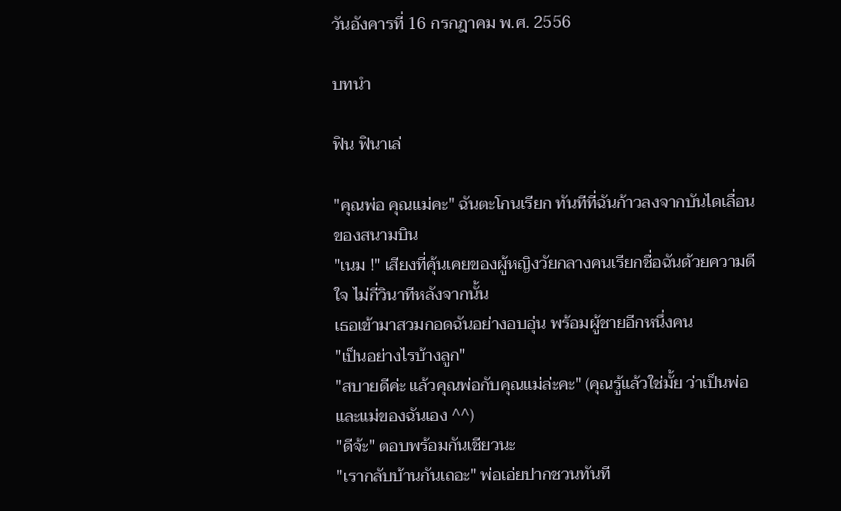วันอังคารที่ 16 กรกฎาคม พ.ศ. 2556

บทนำ

ฟิน ฟินาเล่

"คุณพ่อ คุณแม่คะ" ฉันตะโกนเรียก ทันทีที่ฉันก้าวลงจากบันไดเลื่อนของสนามบิน
"เนม !" เสียงที่คุ้นเคยของผู้หญิงวัยกลางคนเรียกชื่อฉันด้วยความดีใจ ไม่กี่วินาทีหลังจากนั้น
เธอเข้ามาสวมกอดฉันอย่างอบอุ่น พร้อมผู้ชายอีกหนึ่งคน
"เป็นอย่างไรบ้างลูก"
"สบายดีค่ะ แล้วคุณพ่อกับคุณแม่ล่ะคะ" (คุณรู้แล้วใช่มั้ย ว่าเป็นพ่อและแม่ของฉันเอง ^^)
"ดีจ้ะ" ตอบพร้อมกันเชียวนะ
"เรากลับบ้านกันเถอะ" พ่อเอ่ยปากชวนทันที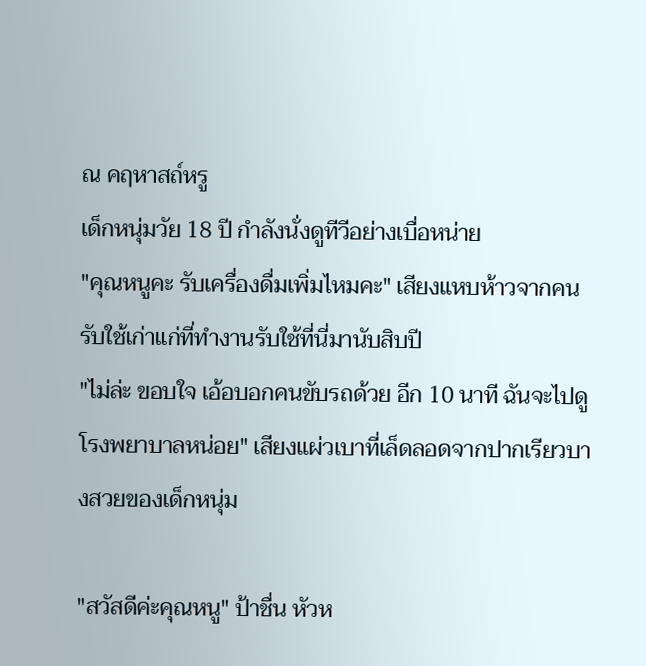ณ คฤหาสถ์หรู
เด็กหนุ่มวัย 18 ปี กำลังนั่งดูทีวีอย่างเบื่อหน่าย
"คุณหนูคะ รับเครื่องดื่มเพิ่มไหมคะ" เสียงแหบห้าวจากคนรับใช้เก่าแก่ที่ทำงานรับใช้ที่นี่มานับสิบปี
"ไม่ล่ะ ขอบใจ เอ้อบอกคนขับรถด้วย อีก 10 นาที ฉันจะไปดูโรงพยาบาลหน่อย" เสียงแผ่วเบาที่เล็ดลอดจากปากเรียวบางสวยของเด็กหนุ่ม

"สวัสดีค่ะคุณหนู" ป้าชื่น หัวห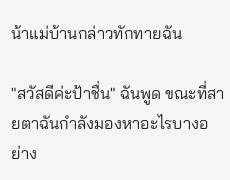น้าแม่บ้านกล่าวทักทายฉัน

"สวัสดีค่ะป้าชื่น" ฉันพูด ขณะที่สายตาฉันกำลังมองหาอะไรบางอย่าง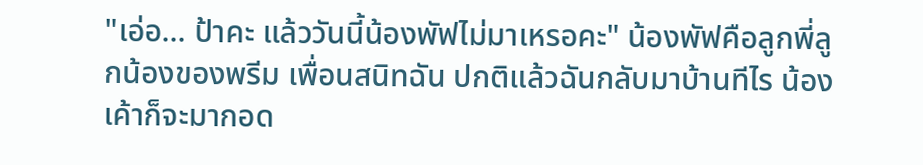"เอ่อ... ป้าคะ แล้ววันนี้น้องพัฟไม่มาเหรอคะ" น้องพัฟคือลูกพี่ลูกน้องของพรีม เพื่อนสนิทฉัน ปกติแล้วฉันกลับมาบ้านทีไร น้องเค้าก็จะมากอด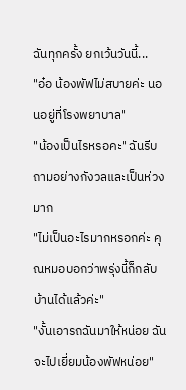ฉันทุกครั้ง ยกเว้นวันนี้...
"อ๋อ น้องพัฟไม่สบายค่ะ นอนอยู่ที่โรงพยาบาล"
"น้องเป็นไรหรอคะ" ฉันรีบถามอย่างกังวลและเป็นห่วงมาก
"ไม่เป็นอะไรมากหรอกค่ะ คุณหมอบอกว่าพรุ่งนี้ก็กลับบ้านได้แล้วค่ะ"
"งั้นเอารถฉันมาให้หน่อย ฉันจะไปเยี่ยมน้องพัฟหน่อย"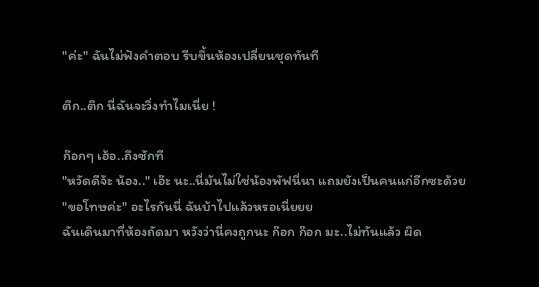"ค่ะ" ฉันไม่ฟังคำตอบ รีบขึ้นห้องเปลี่ยนชุดทันที

ตึก..ตึก นี่ฉันจะวิ่งทำไมเนี่ย !

ก๊อกๆ เฮ้อ..ถึงซักที
"หวัดดีจ้ะ น้อง.." เอ๊ะ นะ..นี่มันไม่ใช่น้องพัฟนี่นา แถมยังเป็นคนแก่อีกซะด้วย
"ขอโทษค่ะ" อะไรกันนี่ ฉันบ้าไปแล้วหรอเนี่ยยย
ฉันเดินมาที่ห้องถัดมา หวังว่านี่คงถูกนะ ก๊อก ก๊อก มะ..ไม่ทันแล้ว ผิด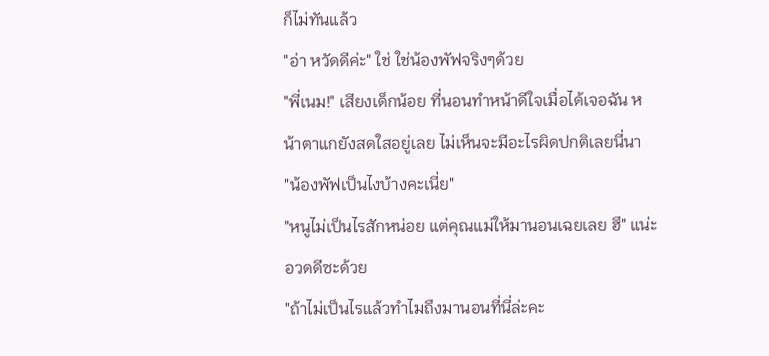ก็ไม่ทันแล้ว
"อ่า หวัดดีค่ะ" ใช่ ใช่น้องพัฟจริงๆด้วย
"พี่เนม!" เสียงเด็กน้อย ที่นอนทำหน้าดีใจเมื่อได้เจอฉัน หน้าตาแกยังสดใสอยู่เลย ไม่เห็นจะมีอะไรผิดปกติเลยนี่นา
"น้องพัฟเป็นไงบ้างคะเนี่ย"
"หนูไม่เป็นไรสักหน่อย แต่คุณแม่ให้มานอนเฉยเลย ฮึ" แน่ะ อวดดีซะด้วย
"ถ้าไม่เป็นไรแล้วทำไมถึงมานอนที่นี่ล่ะคะ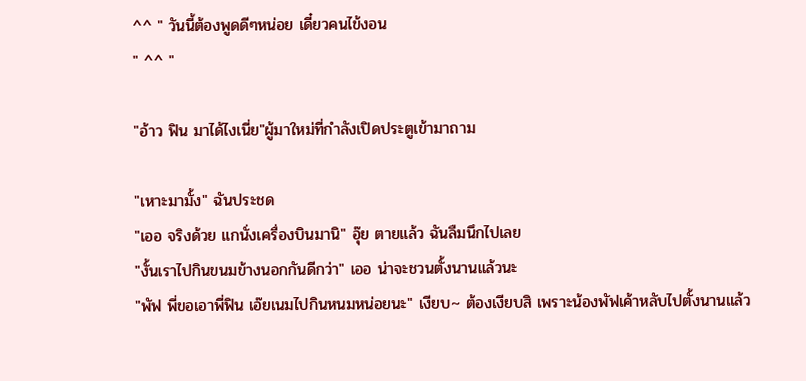^^ " วันนี้ต้องพูดดีๆหน่อย เดี๋ยวคนไข้งอน
" ^^ "

"อ้าว ฟิน มาได้ไงเนี่ย"ผู้มาใหม่ที่กำลังเปิดประตูเข้ามาถาม

"เหาะมามั้ง" ฉันประชด
"เออ จริงด้วย แกนั่งเครื่องบินมานิ" อุ๊ย ตายแล้ว ฉันลืมนึกไปเลย
"งั้นเราไปกินขนมข้างนอกกันดีกว่า" เออ น่าจะชวนตั้งนานแล้วนะ
"พัฟ พี่ขอเอาพี่ฟิน เอ๊ยเนมไปกินหนมหน่อยนะ" เงียบ~ ต้องเงียบสิ เพราะน้องพัฟเค้าหลับไปตั้งนานแล้ว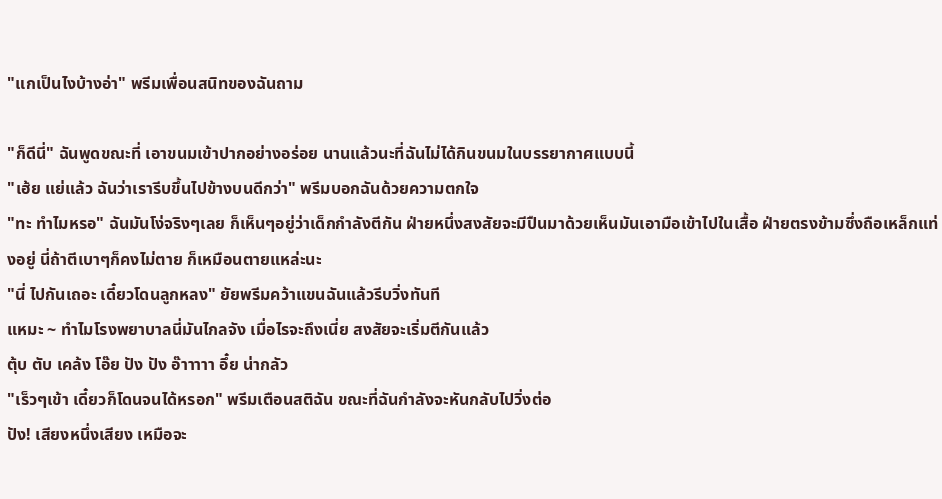"แกเป็นไงบ้างอ่า" พรีมเพื่อนสนิทของฉันถาม

"ก็ดีนี่" ฉันพูดขณะที่ เอาขนมเข้าปากอย่างอร่อย นานแล้วนะที่ฉันไม่ได้กินขนมในบรรยากาศแบบนี้
"เฮ้ย แย่แล้ว ฉันว่าเรารีบขึ้นไปข้างบนดีกว่า" พรีมบอกฉันด้วยความตกใจ
"ทะ ทำไมหรอ" ฉันมันโง่จริงๆเลย ก็เห็นๆอยู่ว่าเด็กกำลังตีกัน ฝ่ายหนึ่งสงสัยจะมีปืนมาด้วยเห็นมันเอามือเข้าไปในเสื้อ ฝ่ายตรงข้ามซึ่งถือเหล็กแท่งอยู่ นี่ถ้าตีเบาๆก็คงไม่ตาย ก็เหมือนตายแหล่ะนะ
"นี่ ไปกันเถอะ เดี๋ยวโดนลูกหลง" ยัยพรีมคว้าแขนฉันแล้วรีบวิ่งทันที
แหมะ ~ ทำไมโรงพยาบาลนี่มันไกลจัง เมื่อไรจะถึงเนี่ย สงสัยจะเริ่มตีกันแล้ว
ตุ้บ ตับ เคล้ง โอ๊ย ปัง ปัง อ๊าาาาา อึ๋ย น่ากลัว
"เร็วๆเข้า เดี๋ยวก็โดนจนได้หรอก" พรีมเตือนสติฉัน ขณะที่ฉันกำลังจะหันกลับไปวิ่งต่อ
ปัง! เสียงหนึ่งเสียง เหมือจะ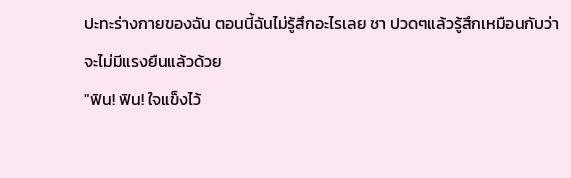ปะทะร่างกายของฉัน ตอนนี้ฉันไม่รู้สึกอะไรเลย ชา ปวดๆแล้วรู้สึกเหมือนกับว่าจะไม่มีแรงยืนแล้วด้วย
"ฟิน! ฟิน! ใจแข็งไว้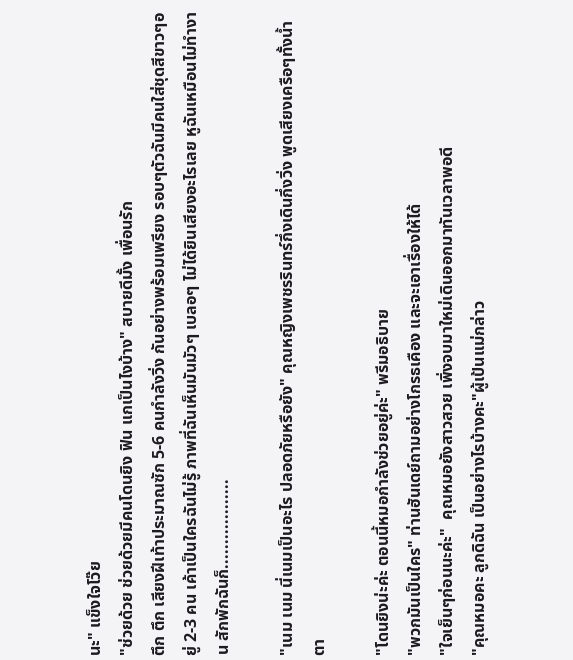นะ" แข็งใจโว๊ย
"ช่วยด้วย ช่วยด้วยมีคนโดนยิง ฟิน แกเป็นไงบ้าง" สบายดีมั้ง เพื่อนรัก
ตึก ตึก เสียงฝีเท้าประมาณซัก 5-6 คนกำลังวิ่ง กันอย่างพร้อมเพรียง รอบๆตัวฉันมีคนใส่ชุดสีขาวๆอยู่ 2-3 คน เค้าเป็นใครฉันไม่รู้ ภาพที่ฉันเห็นมันมัวๆ เบลอๆ ไม่ได้ยินเสียงอะไรเลย หูฉันเหมือนไม่ทำงาน สักพักฉันก็..................

"เนม เนม นี่เนมเป็นอะไร ปลอดภัยหรือยัง" คุณหญิงเพชรรินทร์กึ่งเดินกึ่งวิ่ง พูดเสียงเครือๆทั้งน้ำตา

"โดนยิงน่ะค่ะ ตอนนี้หมอกำลังช่วยอยู่ค่ะ" พรีมอธิบาย
"พวกมันเป็นใคร" ท่านฮันเดย์ถามอย่างโกรธเคือง และจะเอาเรื่องให้ได้
"ใจเย็นๆก่อนนะค่ะ"  คุณหมอยังสาวสวย เพิ่งจบมาใหม่เดินออกมาทันเวลาพอดี
"คุณหมอคะ ลูกดิฉัน เป็นอย่างไรบ้างคะ"ผู้เป้นแม่กล่าว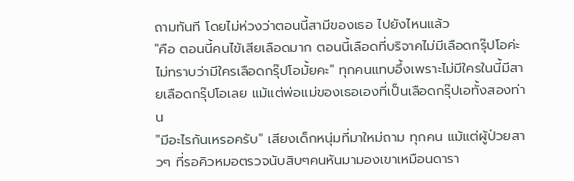ถามทันที โดยไม่ห่วงว่าตอนนี้สามีของเธอ ไปยังไหนแล้ว
"คือ ตอนนี้คนไข้เสียเลือดมาก ตอนนี้เลือดที่บริจาคไม่มีเลือดกรุ๊ปโอค่ะ ไม่ทราบว่ามีใครเลือดกรุ๊ปโอมั้ยคะ" ทุกคนแทบอึ้งเพราะไม่มีใครในนี้มีสายเลือดกรุ๊ปโอเลย แม้แต่พ่อแม่ของเธอเองที่เป็นเลือดกรุ๊ปเอทั้งสองท่าน
"มีอะไรกันเหรอครับ" เสียงเด็กหนุ่มที่มาใหม่ถาม ทุกคน แม้แต่ผู้ป่วยสาวๆ ที่รอคิวหมอตรวจนับสิบๆคนหันมามองเขาเหมือนดารา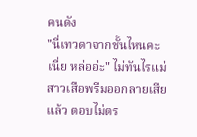คนดัง
"นี่เทวดาจากชั้นไหนคะเนี่ย หล่ออ่ะ" ไม่ทันไรแม่สาวเสือพรีมออกลายเสียแล้ว ตอบไม่ตร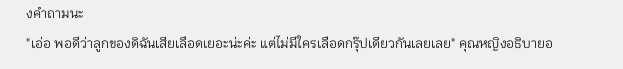งคำถามนะ
"เอ่อ พอดีว่าลูกของดิฉันเสียเลือดเยอะน่ะค่ะ แต่ไม่มีใครเลือดกรุ๊ปเดียวกันเลยเลย" คุณหญิงอธิบายอ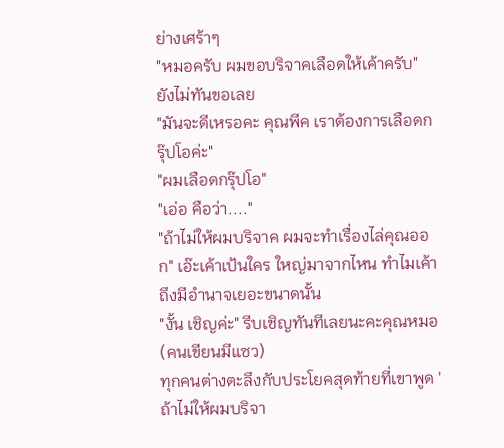ย่างเศร้าๆ
"หมอครับ ผมขอบริจาคเลือดให้เค้าครับ" ยังไม่ทันขอเลย
"มันจะดีเหรอคะ คุณพีค เราต้องการเลือดกรุ๊ปโอค่ะ"
"ผมเลือดกรุ๊ปโอ"
"เอ่อ คือว่า...."
"ถ้าไม่ให้ผมบริจาค ผมจะทำเรื่องไล่คุณออก" เอ๊ะเค้าเป้นใคร ใหญ่มาจากไหน ทำไมเค้าถึงมีอำนาจเยอะขนาดนั้น
"งั้น เชิญค่ะ" รีบเชิญทันทีเลยนะคะคุณหมอ (คนเขียนมีแซว)
ทุกคนต่างตะลึงกับประโยคสุดท้ายที่เขาพูด 'ถ้าไม่ให้ผมบริจา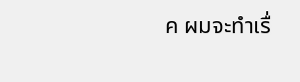ค ผมจะทำเรื่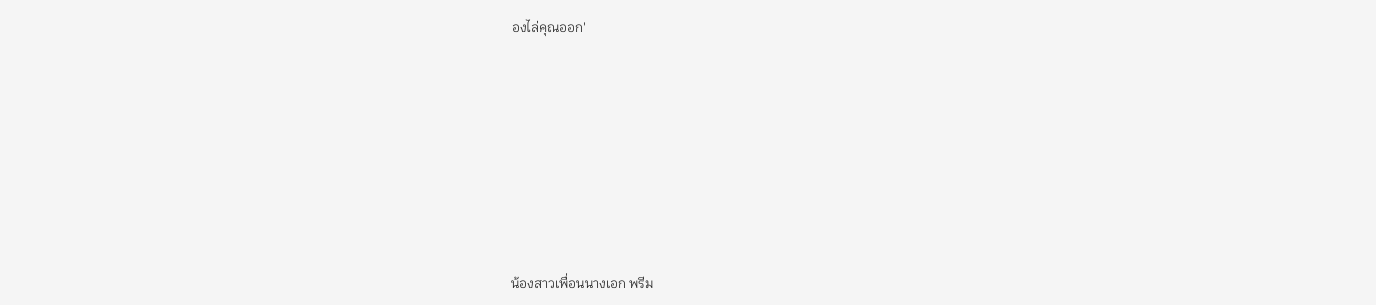องไล่คุณออก'








น้องสาวเพื่อนนางเอก พรีม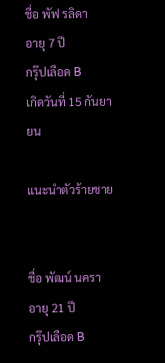ชื่อ พัฟ รลิดา
อายุ 7 ปี
กรุ๊ปเลือด B
เกิดวันที่ 15 กันยายน

แนะนำตัวร้ายชาย


ชื่อ พัฒน์ นครา
อายุ 21 ปี
กรุ๊ปเลือด B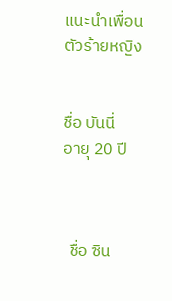แนะนำเพื่อนตัวร้ายหญิง


ชื่อ บันนี่
อายุ 20 ปี



  ชื่อ ซิน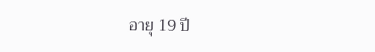อายุ 19 ปี